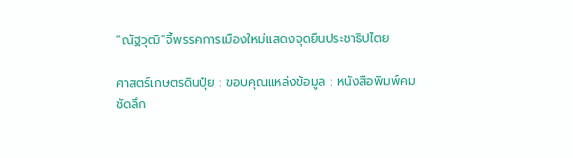“ณัฐวุฒิ”จี้พรรคการเมืองใหม่แสดงจุดยืนประชาธิปไตย

ศาสตร์เกษตรดินปุ๋ย : ขอบคุณแหล่งข้อมูล : หนังสือพิมพ์คมชัดลึก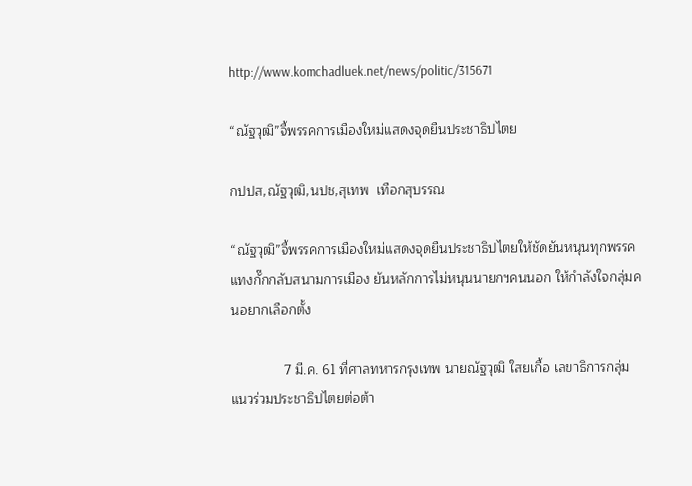http://www.komchadluek.net/news/politic/315671

“ณัฐวุฒิ”จี้พรรคการเมืองใหม่แสดงจุดยืนประชาธิปไตย

กปปส,ณัฐวุฒิ,นปช,สุเทพ  เทือกสุบรรณ

“ณัฐวุฒิ”จี้พรรคการเมืองใหม่แสดงจุดยืนประชาธิปไตยให้ชัดยันหนุนทุกพรรค แทงกั๊กกลับสนามการเมือง ยันหลักการไม่หนุนนายกฯคนนอก ให้กำลังใจกลุ่มคนอยากเลือกตั้ง

              7 มี.ค. 61 ที่ศาลทหารกรุงเทพ นายณัฐวุฒิ ใสยเกื้อ เลขาธิการกลุ่มแนวร่วมประชาธิปไตยต่อต้า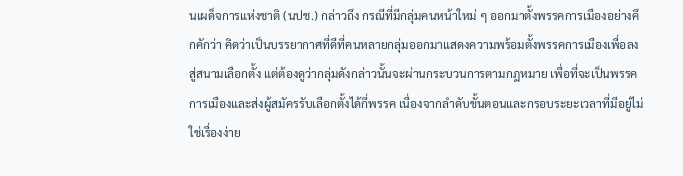นเผด็จการแห่งชาติ (นปช.) กล่าวถึง กรณีที่มีกลุ่มคนหน้าใหม่ ๆ ออกมาตั้งพรรคการเมืองอย่างคึกคักว่า คิดว่าเป็นบรรยากาศที่ดีที่คนหลายกลุ่มออกมาแสดงความพร้อมตั้งพรรคการเมืองเพื่อลงสู่สนามเลือกตั้ง แต่ต้องดูว่ากลุ่มดังกล่าวนั้นจะผ่านกระบวนการตามกฎหมาย เพื่อที่จะเป็นพรรคการเมืองและส่งผู้สมัครรับเลือกตั้งได้กี่พรรค เนื่องจากลำดับขั้นตอนและกรอบระยะเวลาที่มีอยู่ไม่ใช่เรื่องง่าย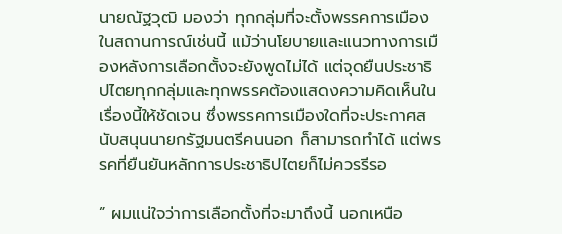นายณัฐวุฒิ มองว่า ทุกกลุ่มที่จะตั้งพรรคการเมืองในสถานการณ์เช่นนี้ แม้ว่านโยบายและแนวทางการเมืองหลังการเลือกตั้งจะยังพูดไม่ได้ แต่จุดยืนประชาธิปไตยทุกกลุ่มและทุกพรรคต้องแสดงความคิดเห็นในเรื่องนี้ให้ชัดเจน ซึ่งพรรคการเมืองใดที่จะประกาศสนับสนุนนายกรัฐมนตรีคนนอก ก็สามารถทำได้ แต่พรรคที่ยืนยันหลักการประชาธิปไตยก็ไม่ควรรีรอ

” ผมแน่ใจว่าการเลือกตั้งที่จะมาถึงนี้ นอกเหนือ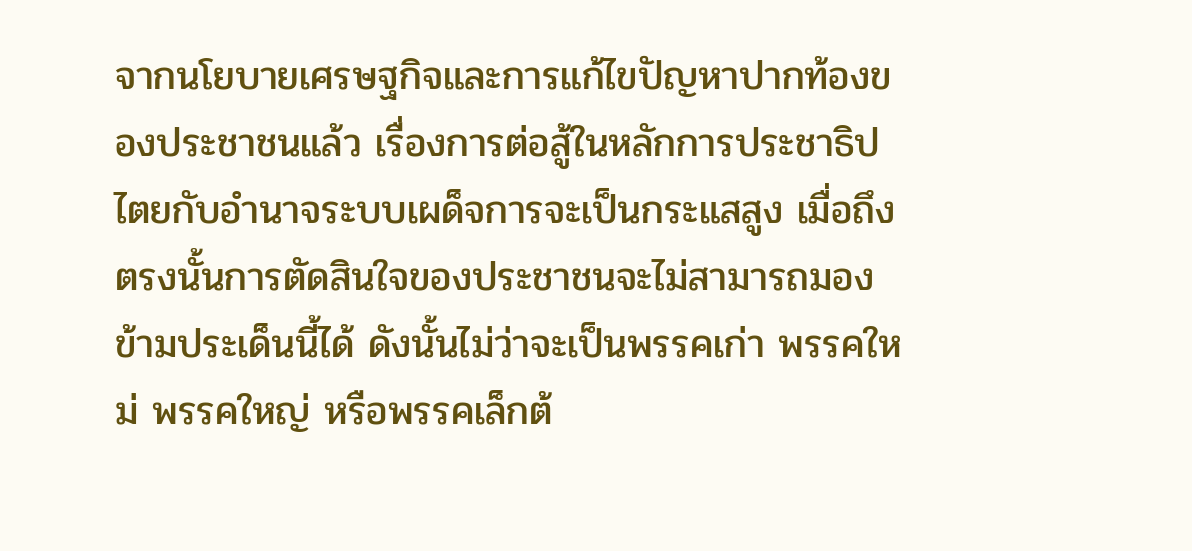จากนโยบายเศรษฐกิจและการแก้ไขปัญหาปากท้องของประชาชนแล้ว เรื่องการต่อสู้ในหลักการประชาธิปไตยกับอำนาจระบบเผด็จการจะเป็นกระแสสูง เมื่อถึงตรงนั้นการตัดสินใจของประชาชนจะไม่สามารถมองข้ามประเด็นนี้ได้ ดังนั้นไม่ว่าจะเป็นพรรคเก่า พรรคใหม่ พรรคใหญ่ หรือพรรคเล็กต้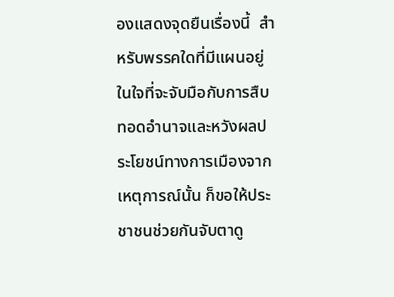องแสดงจุดยืนเรื่องนี้  สำหรับพรรคใดที่มีแผนอยู่ในใจที่จะจับมือกับการสืบทอดอำนาจและหวังผลประโยชน์ทางการเมืองจากเหตุการณ์นั้น ก็ขอให้ประชาชนช่วยกันจับตาดู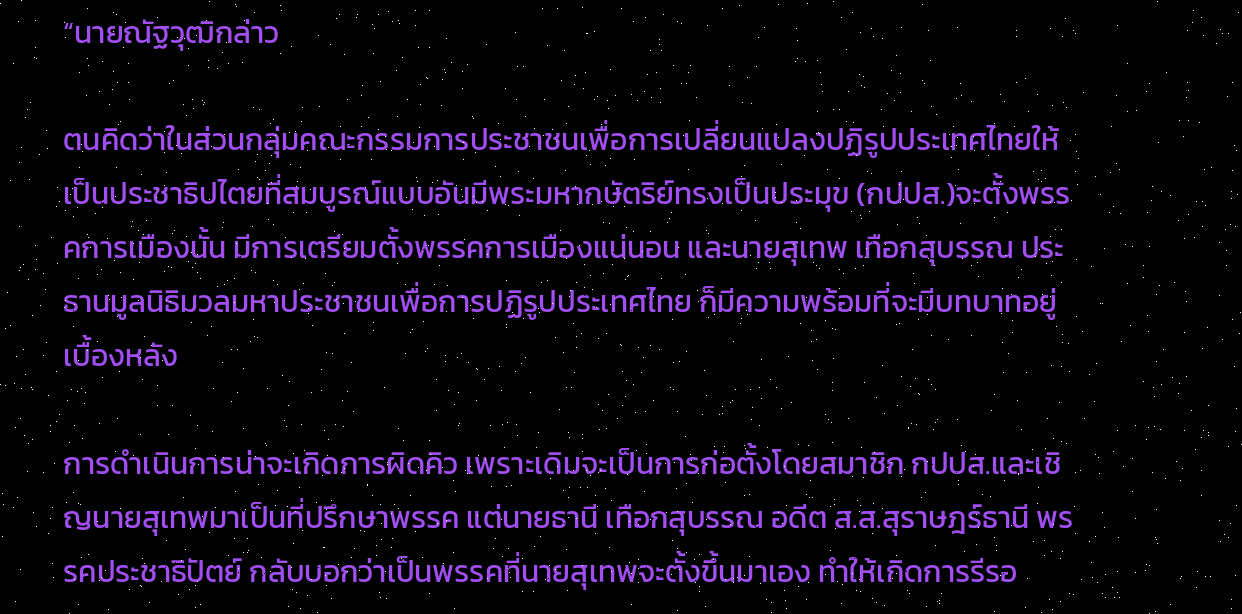“นายณัฐวุฒิกล่าว

ตนคิดว่าในส่วนกลุ่มคณะกรรมการประชาชนเพื่อการเปลี่ยนแปลงปฏิรูปประเทศไทยให้เป็นประชาธิปไตยที่สมบูรณ์แบบอันมีพระมหากษัตริย์ทรงเป็นประมุข (กปปส.)จะตั้งพรรคการเมืองนั้น มีการเตรียมตั้งพรรคการเมืองแน่นอน และนายสุเทพ เทือกสุบรรณ ประธานมูลนิธิมวลมหาประชาชนเพื่อการปฏิรูปประเทศไทย ก็มีความพร้อมที่จะมีบทบาทอยู่เบื้องหลัง

การดำเนินการน่าจะเกิดการผิดคิว เพราะเดิมจะเป็นการก่อตั้งโดยสมาชิก กปปส.และเชิญนายสุเทพมาเป็นที่ปรึกษาพรรค แต่นายธานี เทือกสุบรรณ อดีต ส.ส.สุราษฎร์ธานี พรรคประชาธิปัตย์ กลับบอกว่าเป็นพรรคที่นายสุเทพจะตั้งขึ้นมาเอง ทำให้เกิดการรีรอ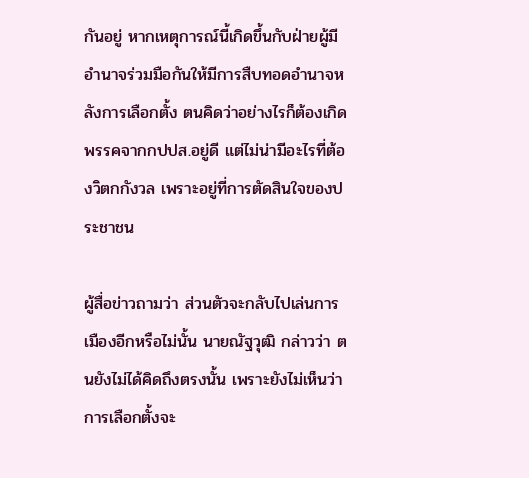กันอยู่ หากเหตุการณ์นี้เกิดขึ้นกับฝ่ายผู้มีอำนาจร่วมมือกันให้มีการสืบทอดอำนาจหลังการเลือกตั้ง ตนคิดว่าอย่างไรก็ต้องเกิดพรรคจากกปปส.อยู่ดี แต่ไม่น่ามีอะไรที่ต้องวิตกกังวล เพราะอยู่ที่การตัดสินใจของประชาชน

ผู้สื่อข่าวถามว่า ส่วนตัวจะกลับไปเล่นการเมืองอีกหรือไม่นั้น นายณัฐวุฒิ กล่าวว่า ตนยังไม่ได้คิดถึงตรงนั้น เพราะยังไม่เห็นว่าการเลือกตั้งจะ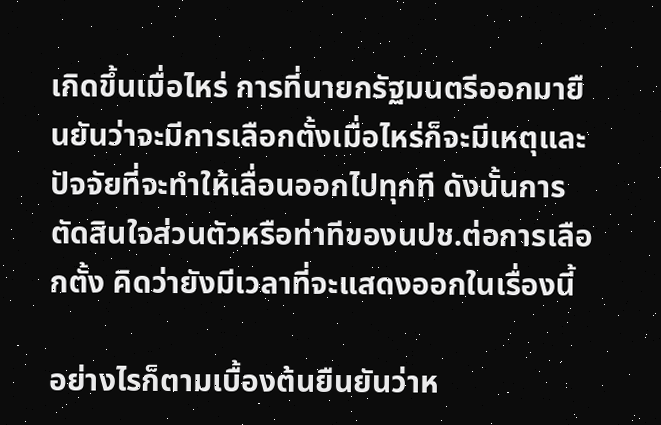เกิดขึ้นเมื่อไหร่ การที่นายกรัฐมนตรีออกมายืนยันว่าจะมีการเลือกตั้งเมื่อไหร่ก็จะมีเหตุและปัจจัยที่จะทำให้เลื่อนออกไปทุกที ดังนั้นการตัดสินใจส่วนตัวหรือท่าทีของนปช.ต่อการเลือกตั้ง คิดว่ายังมีเวลาที่จะแสดงออกในเรื่องนี้

อย่างไรก็ตามเบื้องต้นยืนยันว่าห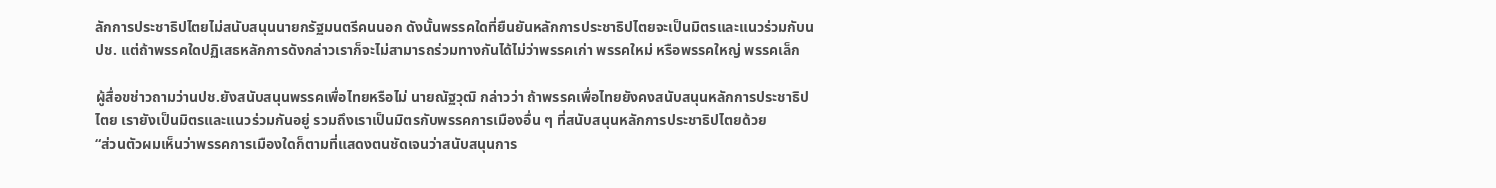ลักการประชาธิปไตยไม่สนับสนุนนายกรัฐมนตรีคนนอก ดังนั้นพรรคใดที่ยืนยันหลักการประชาธิปไตยจะเป็นมิตรและแนวร่วมกับนปช. แต่ถ้าพรรคใดปฏิเสธหลักการดังกล่าวเราก็จะไม่สามารถร่วมทางกันได้ไม่ว่าพรรคเก่า พรรคใหม่ หรือพรรคใหญ่ พรรคเล็ก

ผู้สื่อขช่าวถามว่านปช.ยังสนับสนุนพรรคเพื่อไทยหรือไม่ นายณัฐวุฒิ กล่าวว่า ถ้าพรรคเพื่อไทยยังคงสนับสนุนหลักการประชาธิปไตย เรายังเป็นมิตรและแนวร่วมกันอยู่ รวมถึงเราเป็นมิตรกับพรรคการเมืองอื่น ๆ ที่สนับสนุนหลักการประชาธิปไตยด้วย
“ส่วนตัวผมเห็นว่าพรรคการเมืองใดก็ตามที่แสดงตนชัดเจนว่าสนับสนุนการ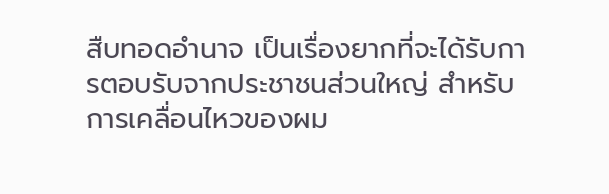สืบทอดอำนาจ เป็นเรื่องยากที่จะได้รับการตอบรับจากประชาชนส่วนใหญ่ สำหรับการเคลื่อนไหวของผม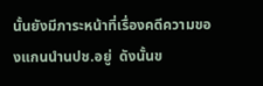นั้นยังมีภาระหน้าที่เรื่องคดีความของแกนนำนปช.อยู่  ดังนั้นข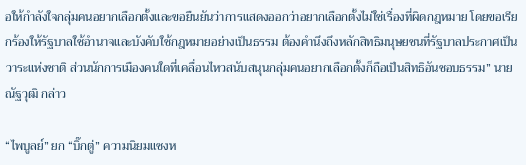อให้กำลังใจกลุ่มคนอยากเลือกตั้งและขอยืนยันว่าการแสดงออกว่าอยากเลือกตั้งไม่ใช่เรื่องที่ผิดกฎหมาย โดยขอเรียกร้องให้รัฐบาลใช้อำนาจและบังคับใช้กฎหมายอย่างเป็นธรรม ต้องคำนึงถึงหลักสิทธิมนุษยชนที่รัฐบาลประกาศเป็นวาระแห่งชาติ ส่วนนักการเมืองคนใดที่เคลื่อนไหวสนับสนุนกลุ่มคนอยากเลือกตั้งก็ถือเป็นสิทธิอันชอบธรรม” นายณัฐวุฒิ กล่าว

“ไพบูลย์” ยก “บิ๊กตู่” ความนิยมแซงห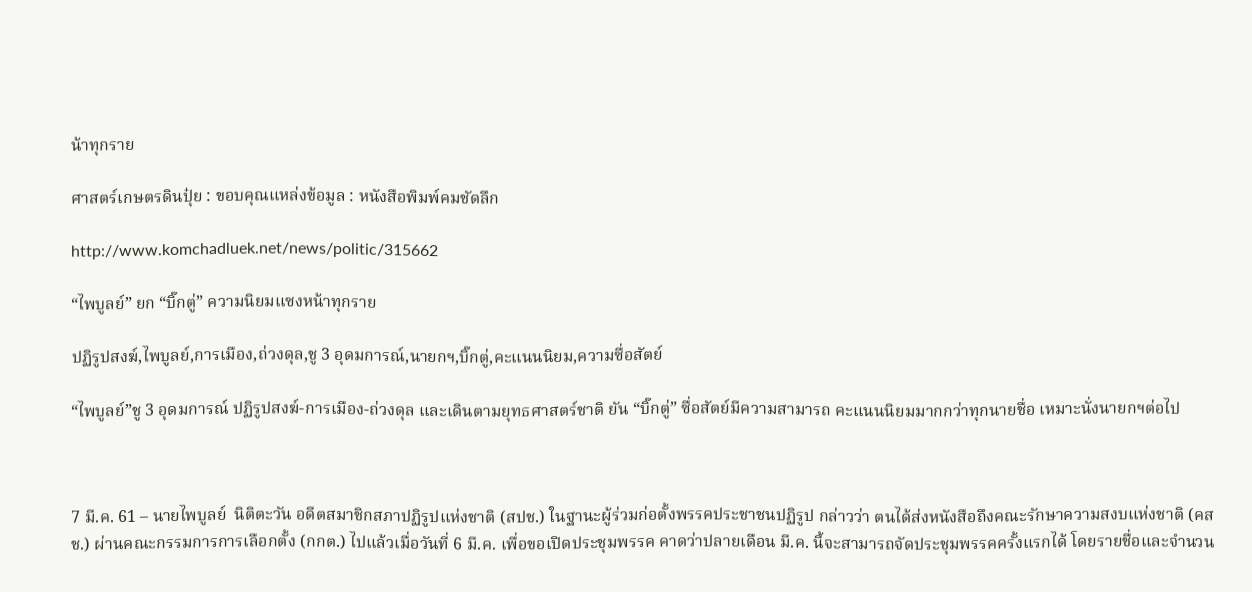น้าทุกราย

ศาสตร์เกษตรดินปุ๋ย : ขอบคุณแหล่งข้อมูล : หนังสือพิมพ์คมชัดลึก

http://www.komchadluek.net/news/politic/315662

“ไพบูลย์” ยก “บิ๊กตู่” ความนิยมแซงหน้าทุกราย

ปฏิรูปสงฆ์,ไพบูลย์,การเมือง,ถ่วงดุล,ชู 3 อุดมการณ์,นายกฯ,บิ๊กตู่,คะแนนนิยม,ความซื่อสัตย์

“ไพบูลย์”ชู 3 อุดมการณ์ ปฏิรูปสงฆ์-การเมือง-ถ่วงดุล และเดินตามยุทธศาสตร์ชาติ ยัน “บิ๊กตู่” ซื่อสัตย์มีความสามารถ คะแนนนิยมมากกว่าทุกนายชื่อ เหมาะนั่งนายกฯต่อไป



7 มี.ค. 61 – นายไพบูลย์  นิติตะวัน อดีตสมาชิกสภาปฏิรูปแห่งชาติ (สปช.) ในฐานะผู้ร่วมก่อตั้งพรรคประชาชนปฏิรูป กล่าวว่า ตนได้ส่งหนังสือถึงคณะรักษาความสงบแห่งชาติ (คสช.) ผ่านคณะกรรมการการเลือกตั้ง (กกต.) ไปแล้วเมื่อวันที่ 6 มี.ค. เพื่อขอเปิดประชุมพรรค คาดว่าปลายเดือน มี.ค. นี้จะสามารถจัดประชุมพรรคครั้งแรกได้ โดยรายชื่อและจำนวน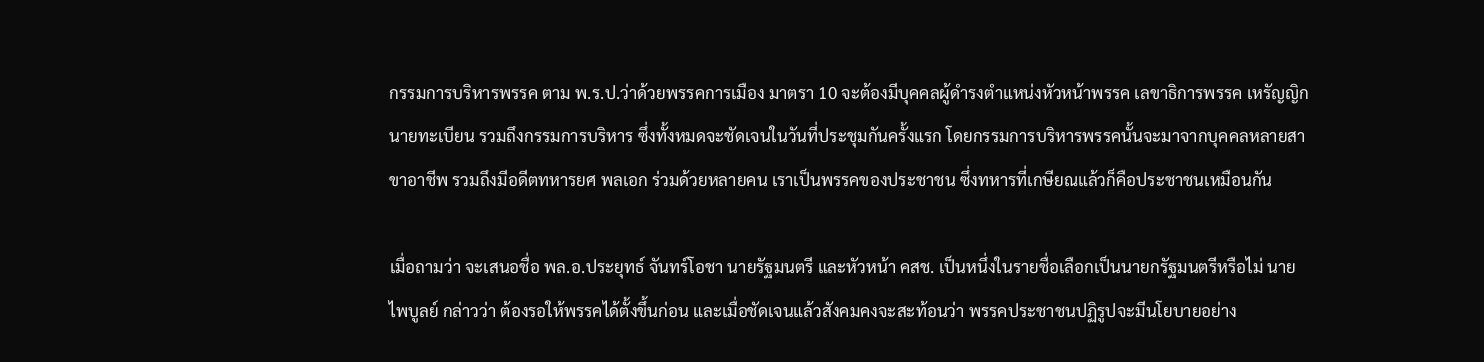กรรมการบริหารพรรค ตาม พ.ร.ป.ว่าด้วยพรรคการเมือง มาตรา 10 จะต้องมีบุคคลผู้ดำรงตำแหน่งหัวหน้าพรรค เลขาธิการพรรค เหรัญญิก นายทะเบียน รวมถึงกรรมการบริหาร ซึ่งทั้งหมดจะชัดเจนในวันที่ประชุมกันครั้งแรก โดยกรรมการบริหารพรรคนั้นจะมาจากบุคคลหลายสาขาอาชีพ รวมถึงมีอดีตทหารยศ พลเอก ร่วมด้วยหลายคน เราเป็นพรรคของประชาชน ซึ่งทหารที่เกษียณแล้วก็คือประชาชนเหมือนกัน

เมื่อถามว่า จะเสนอชื่อ พล.อ.ประยุทธ์ จันทร์โอชา นายรัฐมนตรี และหัวหน้า คสช. เป็นหนึ่งในรายชื่อเลือกเป็นนายกรัฐมนตรีหรือไม่ นายไพบูลย์ กล่าวว่า ต้องรอให้พรรคได้ตั้งขึ้นก่อน และเมื่อชัดเจนแล้วสังคมคงจะสะท้อนว่า พรรคประชาชนปฏิรูปจะมีนโยบายอย่าง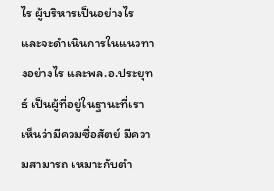ไร ผู้บริหารเป็นอย่างไร และจะดำเนินการในแนวทางอย่างไร และพล.อ.ประยุทธ์ เป็นผู้ที่อยู่ในฐานะที่เราเห็นว่ามีควมซื่อสัตย์ มีความสามารถ เหมาะกับตำ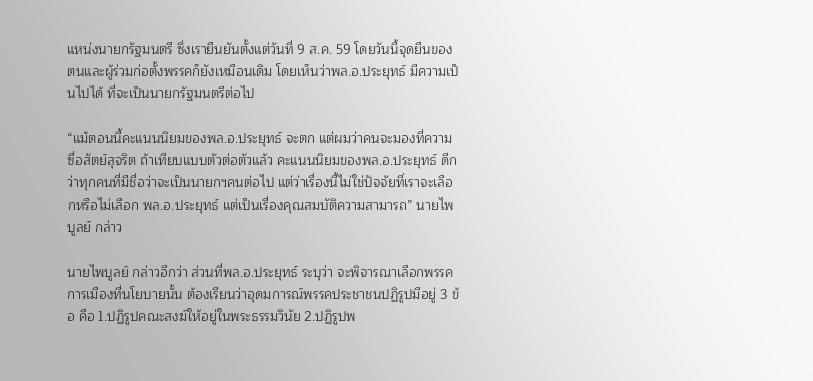แหน่งนายกรัฐมนตรี ซึ่งเรายืนยันตั้งแต่วันที่ 9 ส.ค. 59 โดยวันนี้จุดยืนของตนและผู้ร่วมก่อตั้งพรรคก็ยังเหมือนเดิม โดยเห็นว่าพล.อ.ประยุทธ์ มีความเป็นไปได้ ที่จะเป็นนายกรัฐมนตรีต่อไป

“แม้ตอนนี้คะแนนนิยมของพล.อ.ประยุทธ์ จะตก แต่ผมว่าคนจะมองที่ความซื่อสัตย์สุจริต ถ้าเทียบแบบตัวต่อตัวแล้ว คะแนนนิยมของพล.อ.ประยุทธ์ ดีกว่าทุกคนที่มีชื่อว่าจะเป็นนายกฯคนต่อไป แต่ว่าเรื่องนี้ไม่ใช่ปัจจัยที่เราจะเลือกหรือไม่เลือก พล.อ.ประยุทธ์ แต่เป็นเรื่องคุณสมบัติความสามารถ” นายไพบูลย์ กล่าว

นายไพบูลย์ กล่าวอีกว่า ส่วนที่พล.อ.ประยุทธ์ ระบุว่า จะพิจารณาเลือกพรรคการเมืองที่นโยบายนั้น ต้องเรียนว่าอุดมการณ์พรรคประชาชนปฏิรูปมีอยู่ 3 ข้อ คือ 1.ปฏิรูปคณะสงฆ์ให้อยู่ในพระธรรมวินัย 2.ปฏิรูปพ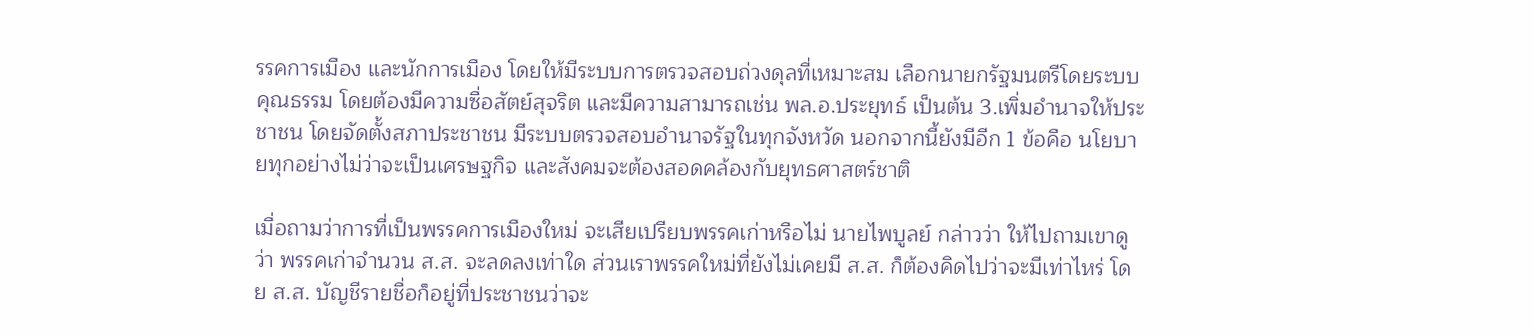รรคการเมือง และนักการเมือง โดยให้มีระบบการตรวจสอบถ่วงดุลที่เหมาะสม เลือกนายกรัฐมนตรีโดยระบบคุณธรรม โดยต้องมีความซื่อสัตย์สุจริต และมีความสามารถเช่น พล.อ.ประยุทธ์ เป็นต้น 3.เพิ่มอำนาจให้ประชาชน โดยจัดตั้งสภาประชาชน มีระบบตรวจสอบอำนาจรัฐในทุกจังหวัด นอกจากนี้ยังมีอีก 1 ข้อคือ นโยบายทุกอย่างไม่ว่าจะเป็นเศรษฐกิจ และสังคมจะต้องสอดคล้องกับยุทธศาสตร์ชาติ

เมื่อถามว่าการที่เป็นพรรคการเมืองใหม่ จะเสียเปรียบพรรคเก่าหรือไม่ นายไพบูลย์ กล่าวว่า ให้ไปถามเขาดูว่า พรรคเก่าจำนวน ส.ส. จะลดลงเท่าใด ส่วนเราพรรคใหม่ที่ยังไม่เคยมี ส.ส. ก็ต้องคิดไปว่าจะมีเท่าไหร่ โดย ส.ส. บัญชีรายชื่อก็อยู่ที่ประชาชนว่าจะ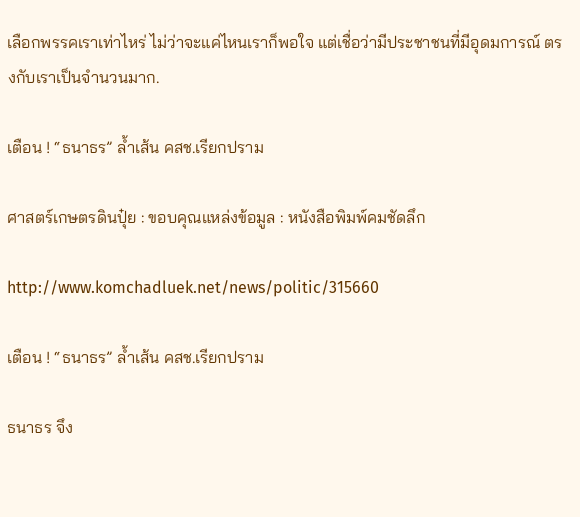เลือกพรรคเราเท่าไหร่ ไม่ว่าจะแค่ไหนเราก็พอใจ แต่เชื่อว่ามีประชาชนที่มีอุดมการณ์ ตรงกับเราเป็นจำนวนมาก.

เตือน ! “ธนาธร” ล้ำเส้น คสช.เรียกปราม

ศาสตร์เกษตรดินปุ๋ย : ขอบคุณแหล่งข้อมูล : หนังสือพิมพ์คมชัดลึก

http://www.komchadluek.net/news/politic/315660

เตือน ! “ธนาธร” ล้ำเส้น คสช.เรียกปราม

ธนาธร จึง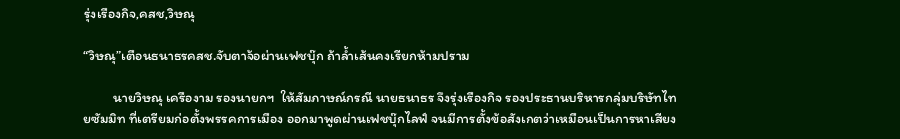รุ่งเรืองกิจ,คสช,วิษณุ

“วิษณุ”เตือนธนาธรคสช.จับตาจ้อผ่านเฟชบุ๊ก ถ้าล้ำเส้นคงเรียกห้ามปราม

          นายวิษณุ เครืองาม รองนายกฯ  ให้สัมภาษณ์กรณี นายธนาธร จึงรุ่งเรืองกิจ รองประธานบริหารกลุ่มบริษัทไทยซัมมิท ที่เตรียมก่อตั้งพรรคการเมือง ออกมาพูดผ่านเฟชบุ๊กไลฟ์ จนมีการตั้งข้อสังเกตว่าเหมือนเป็นการหาเสียง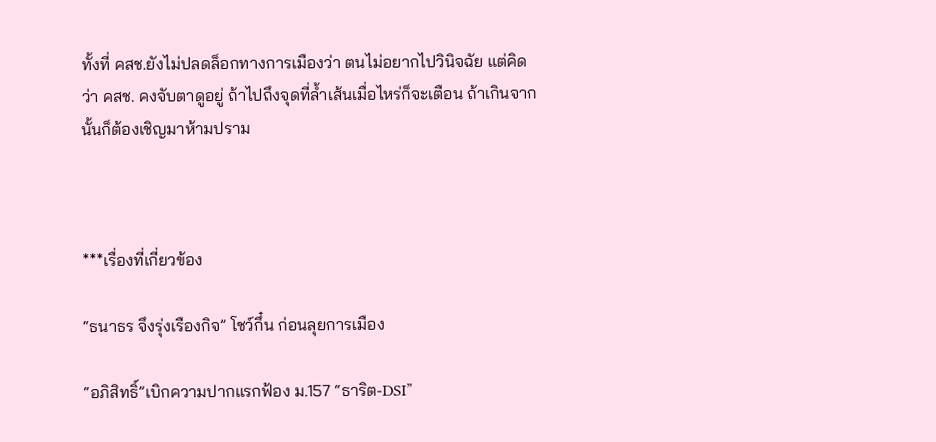ทั้งที่ คสช.ยังไม่ปลดล็อกทางการเมืองว่า ตนไม่อยากไปวินิจฉัย แต่คิดว่า คสช. คงจับตาดูอยู่ ถ้าไปถึงจุดที่ล้ำเส้นเมื่อไหร่ก็จะเตือน ถ้าเกินจากนั้นก็ต้องเชิญมาห้ามปราม



***เรื่องที่เกี่ยวข้อง

“ธนาธร จึงรุ่งเรืองกิจ” โชว์กึ๋น ก่อนลุยการเมือง

“อภิสิทธิ์”เบิกความปากแรกฟ้อง ม.157 “ธาริต-DSI”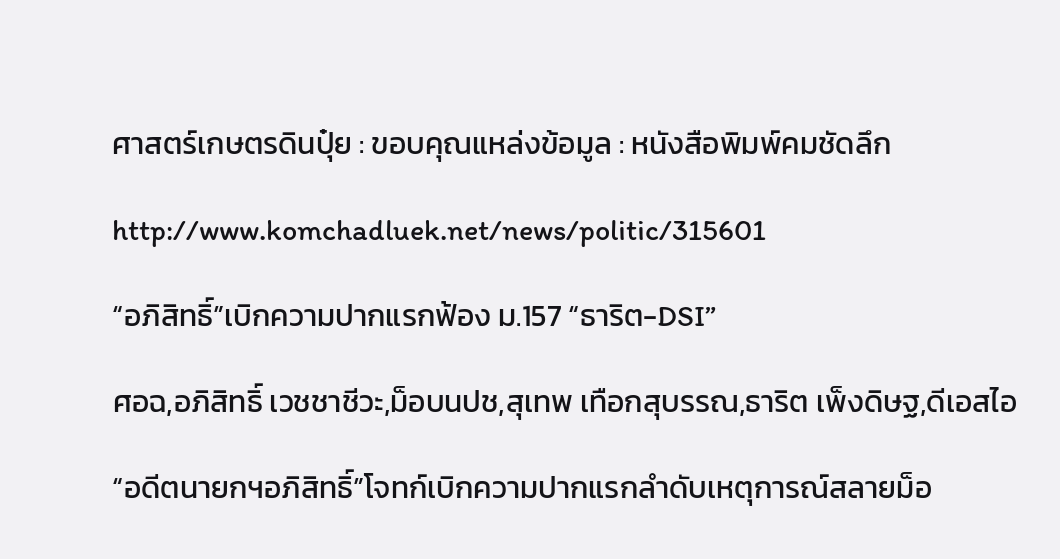ศาสตร์เกษตรดินปุ๋ย : ขอบคุณแหล่งข้อมูล : หนังสือพิมพ์คมชัดลึก

http://www.komchadluek.net/news/politic/315601

“อภิสิทธิ์”เบิกความปากแรกฟ้อง ม.157 “ธาริต-DSI”

ศอฉ,อภิสิทธิ์ เวชชาชีวะ,ม็อบนปช,สุเทพ เทือกสุบรรณ,ธาริต เพ็งดิษฐ,ดีเอสไอ

“อดีตนายกฯอภิสิทธิ์”โจทก์เบิกความปากแรกลำดับเหตุการณ์สลายม็อ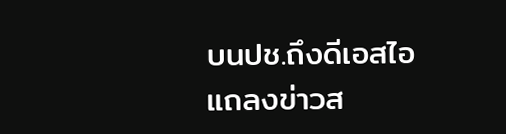บนปช.ถึงดีเอสไอ แถลงข่าวส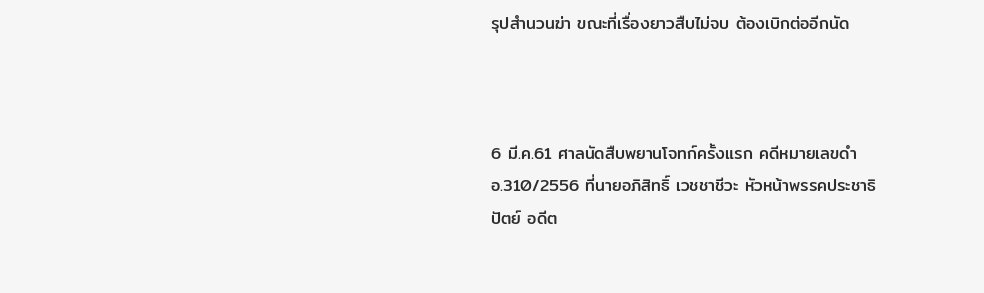รุปสำนวนฆ่า ขณะที่เรื่องยาวสืบไม่จบ ต้องเบิกต่ออีกนัด



6 มี.ค.61 ศาลนัดสืบพยานโจทก์ครั้งแรก คดีหมายเลขดำ อ.310/2556 ที่นายอภิสิทธิ์ เวชชาชีวะ หัวหน้าพรรคประชาธิปัตย์ อดีต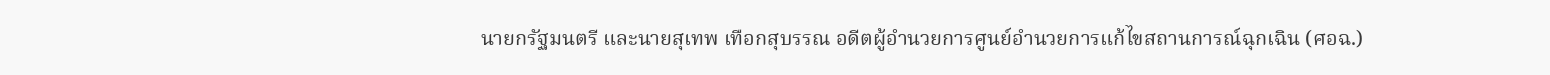นายกรัฐมนตรี และนายสุเทพ เทือกสุบรรณ อดีตผู้อำนวยการศูนย์อำนวยการแก้ไขสถานการณ์ฉุกเฉิน (ศอฉ.)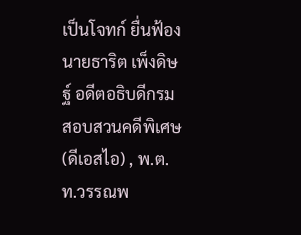เป็นโจทก์ ยื่นฟ้อง นายธาริต เพ็งดิษฐ์ อดีตอธิบดีกรมสอบสวนคดีพิเศษ (ดีเอสไอ) , พ.ต.ท.วรรณพ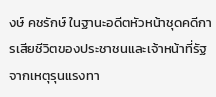งษ์ คชรักษ์ ในฐานะอดีตหัวหน้าชุดคดีการเสียชีวิตของประชาชนและเจ้าหน้าที่รัฐจากเหตุรุนแรงทา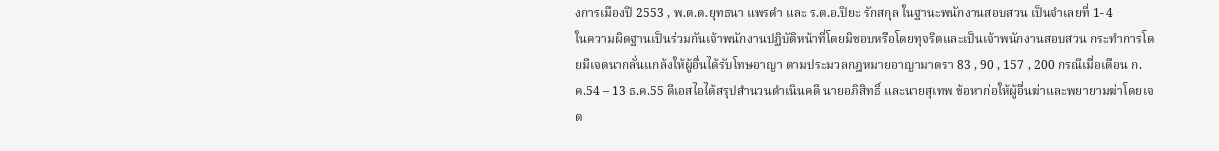งการเมืองปี 2553 , พ.ต.ต.ยุทธนา แพรดำ และ ร.ต.อ.ปิยะ รักสกุล ในฐานะพนักงานสอบสวน เป็นจำเลยที่ 1- 4            ในความผิดฐานเป็นร่วมกันเจ้าพนักงานปฏิบัติหน้าที่โดยมิชอบหรือโดยทุจริตและเป็นเจ้าพนักงานสอบสวน กระทำการโดยมีเจตนากลั่นแกล้งให้ผู้อื่นได้รับโทษอาญา ตามประมวลกฎหมายอาญามาตรา 83 , 90 , 157 , 200 กรณีเมื่อเดือน ก.ค.54 – 13 ธ.ค.55 ดีเอสไอได้สรุปสำนวนดำเนินคดี นายอภิสิทธิ์ และนายสุเทพ ข้อหาก่อให้ผู้อื่นฆ่าและพยายามฆ่าโดยเจต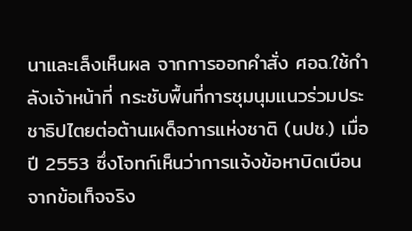นาและเล็งเห็นผล จากการออกคำสั่ง ศอฉ.ใช้กำลังเจ้าหน้าที่ กระชับพื้นที่การชุมนุมแนวร่วมประชาธิปไตยต่อต้านเผด็จการแห่งชาติ (นปช.) เมื่อปี 2553 ซึ่งโจทก์เห็นว่าการแจ้งข้อหาบิดเบือนจากข้อเท็จจริง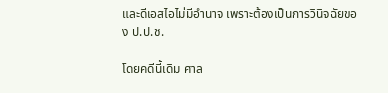และดีเอสไอไม่มีอำนาจ เพราะต้องเป็นการวินิจฉัยของ ป.ป.ช.

โดยคดีนี้เดิม ศาล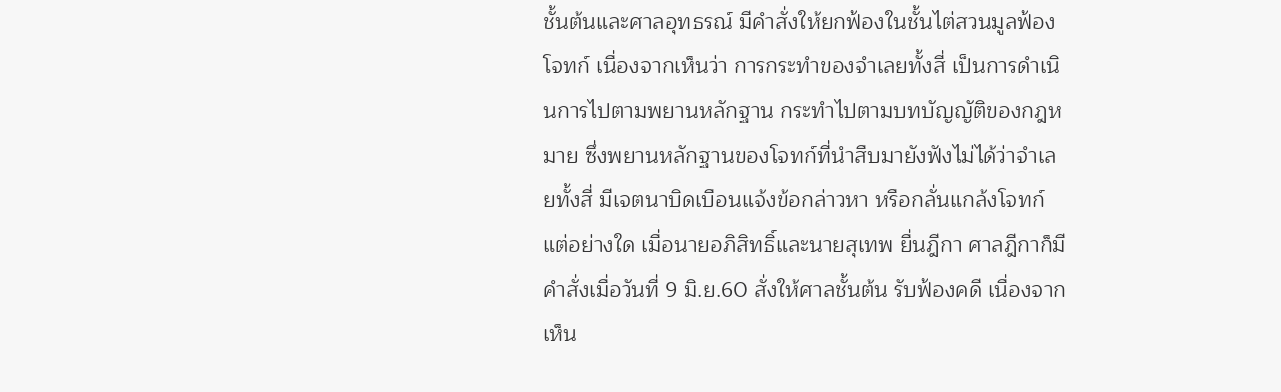ชั้นต้นและศาลอุทธรณ์ มีคำสั่งให้ยกฟ้องในชั้นไต่สวนมูลฟ้องโจทก์ เนื่องจากเห็นว่า การกระทำของจำเลยทั้งสี่ เป็นการดำเนินการไปตามพยานหลักฐาน กระทำไปตามบทบัญญัติของกฎหมาย ซึ่งพยานหลักฐานของโจทก์ที่นำสืบมายังฟังไม่ได้ว่าจำเลยทั้งสี่ มีเจตนาบิดเบือนแจ้งข้อกล่าวหา หรือกลั่นแกล้งโจทก์แต่อย่างใด เมื่อนายอภิสิทธิ์และนายสุเทพ ยื่นฎีกา ศาลฎีกาก็มีคำสั่งเมื่อวันที่ 9 มิ.ย.60 สั่งให้ศาลชั้นต้น รับฟ้องคดี เนื่องจากเห็น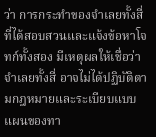ว่า การกระทำของจำเลยทั้งสี่ ที่ได้สอบสวนและแจ้งข้อหาโจทก์ทั้งสอง มีเหตุผลให้เชื่อว่า จำเลยทั้งสี่ อาจไม่ได้ปฏิบัติตามกฎหมายและระเบียบแบบแผนของทา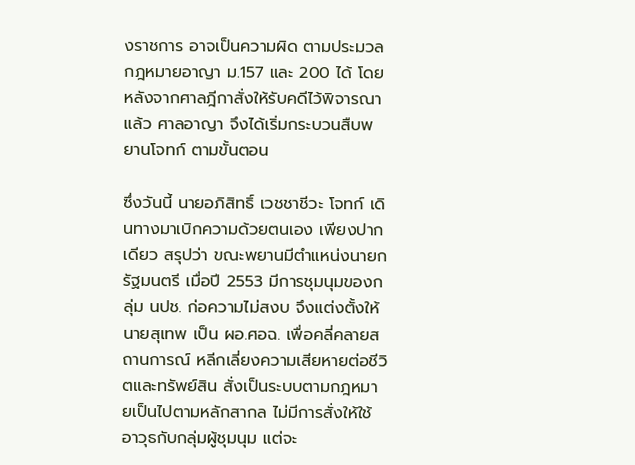งราชการ อาจเป็นความผิด ตามประมวลกฎหมายอาญา ม.157 และ 200 ได้ โดยหลังจากศาลฎีกาสั่งให้รับคดีไว้พิจารณาแล้ว ศาลอาญา จึงได้เริ่มกระบวนสืบพยานโจทก์ ตามขั้นตอน

ซึ่งวันนี้ นายอภิสิทธิ์ เวชชาชีวะ โจทก์ เดินทางมาเบิกความด้วยตนเอง เพียงปากเดียว สรุปว่า ขณะพยานมีตำแหน่งนายกรัฐมนตรี เมื่อปี 2553 มีการชุมนุมของกลุ่ม นปช. ก่อความไม่สงบ จึงแต่งตั้งให้นายสุเทพ เป็น ผอ.ศอฉ. เพื่อคลี่คลายสถานการณ์ หลีกเลี่ยงความเสียหายต่อชีวิตและทรัพย์สิน สั่งเป็นระบบตามกฎหมายเป็นไปตามหลักสากล ไม่มีการสั่งให้ใช้อาวุธกับกลุ่มผู้ชุมนุม แต่จะ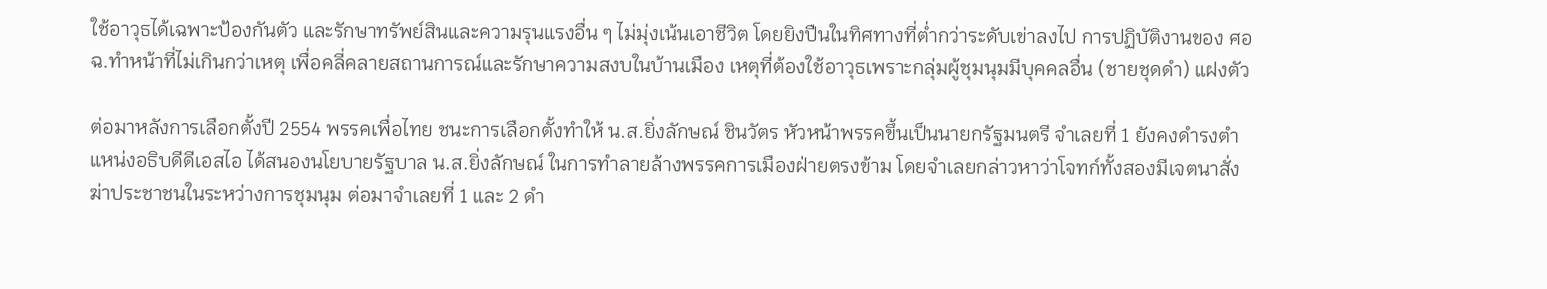ใช้อาวุธได้เฉพาะป้องกันตัว และรักษาทรัพย์สินและความรุนแรงอื่น ๆ ไม่มุ่งเน้นเอาชีวิต โดยยิงปืนในทิศทางที่ต่ำกว่าระดับเข่าลงไป การปฏิบัติงานของ ศอฉ.ทำหน้าที่ไม่เกินกว่าเหตุ เพื่อคลี่คลายสถานการณ์และรักษาความสงบในบ้านเมือง เหตุที่ต้องใช้อาวุธเพราะกลุ่มผู้ชุมนุมมีบุคคลอื่น (ชายชุดดำ) แฝงตัว

ต่อมาหลังการเลือกตั้งปี 2554 พรรคเพื่อไทย ชนะการเลือกตั้งทำให้ น.ส.ยิ่งลักษณ์ ชินวัตร หัวหน้าพรรคขึ้นเป็นนายกรัฐมนตรี จำเลยที่ 1 ยังคงดำรงตำแหน่งอธิบดีดีเอสไอ ได้สนองนโยบายรัฐบาล น.ส.ยิ่งลักษณ์ ในการทำลายล้างพรรคการเมืองฝ่ายตรงข้าม โดยจำเลยกล่าวหาว่าโจทก์ทั้งสองมีเจตนาสั่งฆ่าประชาชนในระหว่างการชุมนุม ต่อมาจำเลยที่ 1 และ 2 ดำ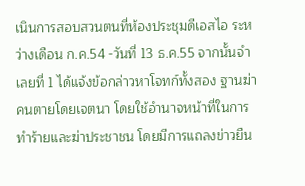เนินการสอบสวนตนที่ห้องประชุมดีเอสไอ ระหว่างเดือน ก.ค.54 -วันที่ 13 ธ.ค.55 จากนั้นจำเลยที่ 1 ได้แจ้งข้อกล่าวหาโจทก์ทั้งสอง ฐานฆ่าคนตายโดยเจตนา โดยใช้อำนาจหน้าที่ในการทำร้ายและฆ่าประชาชน โดยมีการแถลงข่าวยืน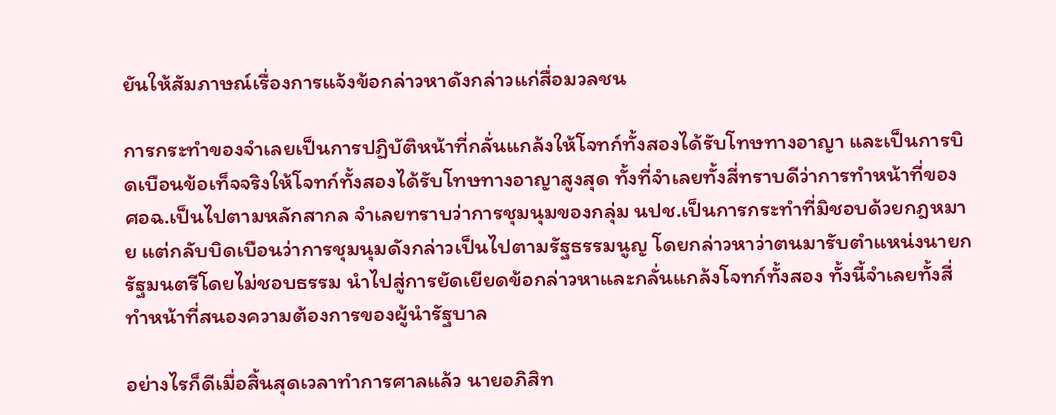ยันให้สัมภาษณ์เรื่องการแจ้งข้อกล่าวหาดังกล่าวแก่สื่อมวลชน

การกระทำของจำเลยเป็นการปฏิบัติหน้าที่กลั่นแกล้งให้โจทก์ทั้งสองได้รับโทษทางอาญา และเป็นการบิดเบือนข้อเท็จจริงให้โจทก์ทั้งสองได้รับโทษทางอาญาสูงสุด ทั้งที่จำเลยทั้งสี่ทราบดีว่าการทำหน้าที่ของ ศอฉ.เป็นไปตามหลักสากล จำเลยทราบว่าการชุมนุมของกลุ่ม นปช.เป็นการกระทำที่มิชอบด้วยกฎหมาย แต่กลับบิดเบือนว่าการชุมนุมดังกล่าวเป็นไปตามรัฐธรรมนูญ โดยกล่าวหาว่าตนมารับตำแหน่งนายกรัฐมนตรีโดยไม่ชอบธรรม นำไปสู่การยัดเยียดข้อกล่าวหาและกลั่นแกล้งโจทก์ทั้งสอง ทั้งนี้จำเลยทั้งสี่ทำหน้าที่สนองความต้องการของผู้นำรัฐบาล

อย่างไรก็ดีเมื่อสิ้นสุดเวลาทำการศาลแล้ว นายอภิสิท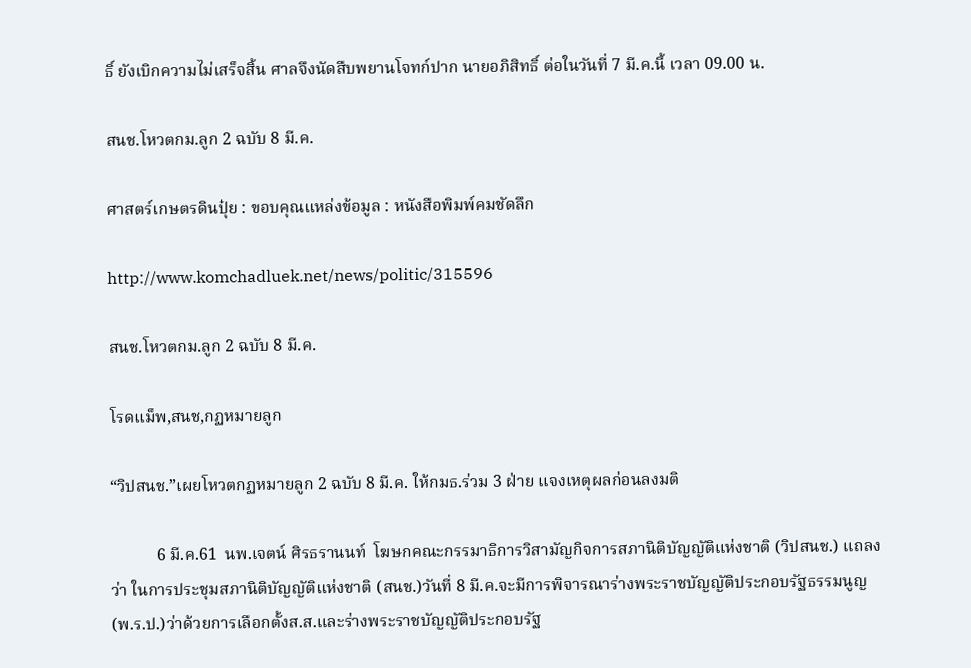ธิ์ ยังเบิกความไม่เสร็จสิ้น ศาลจึงนัดสืบพยานโจทก์ปาก นายอภิสิทธิ์ ต่อในวันที่ 7 มี.ค.นี้ เวลา 09.00 น.

สนช.โหวตกม.ลูก 2 ฉบับ 8 มี.ค.

ศาสตร์เกษตรดินปุ๋ย : ขอบคุณแหล่งข้อมูล : หนังสือพิมพ์คมชัดลึก

http://www.komchadluek.net/news/politic/315596

สนช.โหวตกม.ลูก 2 ฉบับ 8 มี.ค.

โรดแม็พ,สนช,กฏหมายลูก

“วิปสนช.”เผยโหวตกฏหมายลูก 2 ฉบับ 8 มี.ค. ให้กมธ.ร่วม 3 ฝ่าย แจงเหตุผลก่อนลงมติ

           6 มี.ค.61  นพ.เจตน์ ศิรธรานนท์  โฆษกคณะกรรมาธิการวิสามัญกิจการสภานิติบัญญัติแห่งชาติ (วิปสนช.) แถลงว่า ในการประชุมสภานิติบัญญัติแห่งชาติ (สนช.)วันที่ 8 มี.ค.จะมีการพิจารณาร่างพระราชบัญญัติประกอบรัฐธรรมนูญ (พ.ร.ป.)ว่าด้วยการเลือกตั้งส.ส.และร่างพระราชบัญญัติประกอบรัฐ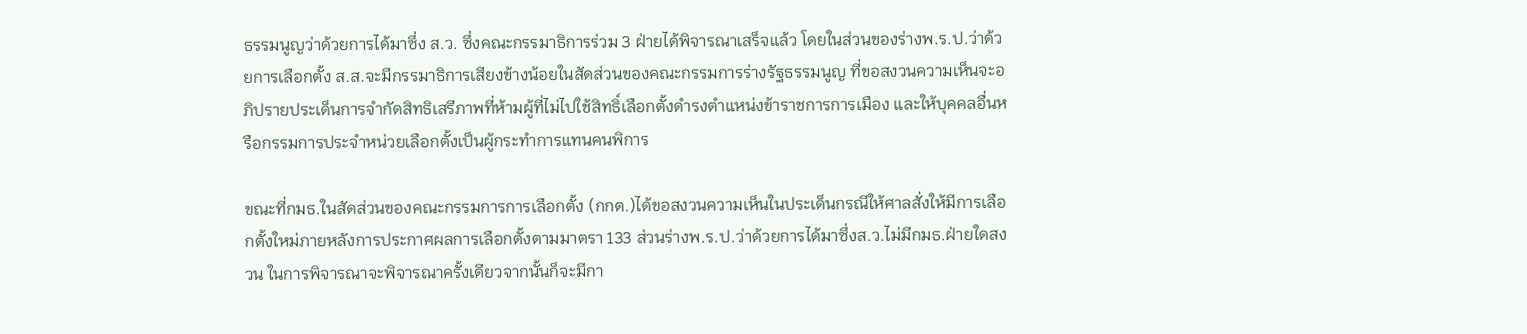ธรรมนูญว่าด้วยการได้มาซึ่ง ส.ว. ซึ่งคณะกรรมาธิการร่วม 3 ฝ่ายได้พิจารณาเสร็จแล้ว โดยในส่วนของร่างพ.ร.ป.ว่าด้วยการเลือกตั้ง ส.ส.จะมีกรรมาธิการเสียงข้างน้อยในสัดส่วนของคณะกรรมการร่างรัฐธรรมนูญ ที่ขอสงวนความเห็นจะอภิปรายประเด็นการจำกัดสิทธิเสรีภาพที่ห้ามผู้ที่ไม่ไปใช้สิทธิ์เลือกตั้งดำรงตำแหน่งข้าราชการการเมือง และให้บุคคลอื่นหรือกรรมการประจำหน่วยเลือกตั้งเป็นผู้กระทำการแทนคนพิการ

ขณะที่กมธ.ในสัดส่วนของคณะกรรมการการเลือกตั้ง (กกต.)ได้ขอสงวนความเห็นในประเด็นกรณีให้ศาลสั่งให้มีการเลือกตั้งใหม่ภายหลังการประกาศผลการเลือกตั้งตามมาตรา 133 ส่วนร่างพ.ร.ป.ว่าด้วยการได้มาซึ่งส.ว.ไม่มีกมธ.ฝ่ายใดสงวน ในการพิจารณาจะพิจารณาครั้งเดียวจากนั้นก็จะมีกา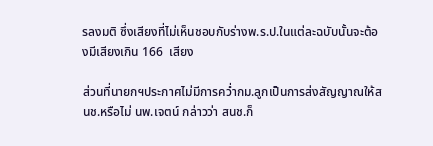รลงมติ ซึ่งเสียงที่ไม่เห็นชอบกับร่างพ.ร.ป.ในแต่ละฉบับนั้นจะต้องมีเสียงเกิน 166  เสียง

ส่วนที่นายกฯประกาศไม่มีการคว่ำกม.ลูกเป็นการส่งสัญญาณให้สนช.หรือไม่ นพ.เจตน์ กล่าวว่า สนช.ก็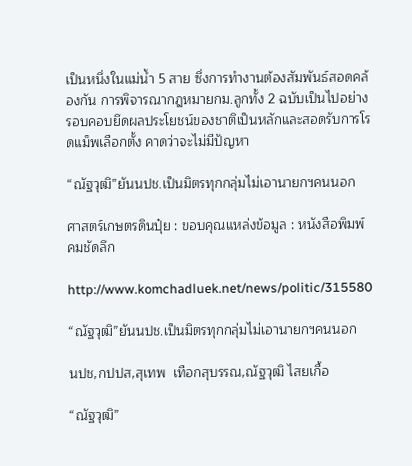เป็นหนึ่งในแม่น้ำ 5 สาย ซึ่งการทำงานต้องสัมพันธ์สอดคล้องกัน การพิจารณากฎหมายกม.ลูกทั้ง 2 ฉบับเป็นไปอย่างรอบคอบยึดผลประโยชน์ของชาติเป็นหลักและสอดรับการโรดแม็พเลือกตั้ง คาดว่าจะไม่มีปัญหา

“ณัฐวุฒิ”ยันนปช.เป็นมิตรทุกกลุ่มไม่เอานายกฯคนนอก

ศาสตร์เกษตรดินปุ๋ย : ขอบคุณแหล่งข้อมูล : หนังสือพิมพ์คมชัดลึก

http://www.komchadluek.net/news/politic/315580

“ณัฐวุฒิ”ยันนปช.เป็นมิตรทุกกลุ่มไม่เอานายกฯคนนอก

นปช,กปปส,สุเทพ  เทือกสุบรรณ,ณัฐวุฒิ ไสยเกื้อ

“ณัฐวุฒิ”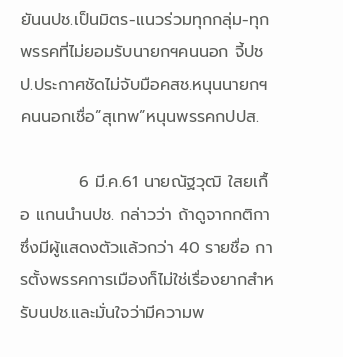ยันนปช.เป็นมิตร-แนวร่วมทุกกลุ่ม-ทุกพรรคที่ไม่ยอมรับนายกฯคนนอก จี้ปชป.ประกาศชัดไม่จับมือคสช.หนุนนายกฯคนนอกเชื่อ”สุเทพ”หนุนพรรคกปปส.

          6 มี.ค.61 นายณัฐวุฒิ ใสยเกื้อ แกนนำนปช. กล่าวว่า ถ้าดูจากกติกาซึ่งมีผู้แสดงตัวแล้วกว่า 40 รายชื่อ การตั้งพรรคการเมืองก็ไม่ใช่เรื่องยากสำหรับนปช.และมั่นใจว่ามีความพ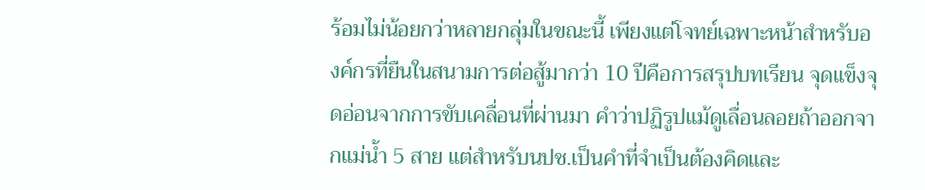ร้อมไม่น้อยกว่าหลายกลุ่มในขณะนี้ เพียงแต่โจทย์เฉพาะหน้าสำหรับองค์กรที่ยืนในสนามการต่อสู้มากว่า 10 ปีคือการสรุปบทเรียน จุดแข็งจุดอ่อนจากการขับเคลื่อนที่ผ่านมา คำว่าปฏิรูปแม้ดูเลื่อนลอยถ้าออกจากแม่น้ำ 5 สาย แต่สำหรับนปช.เป็นคำที่จำเป็นต้องคิดและ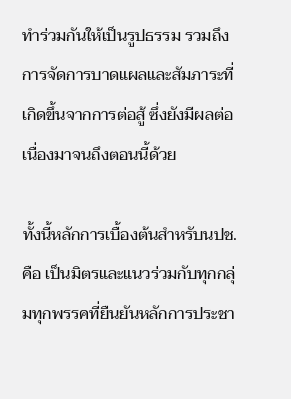ทำร่วมกันให้เป็นรูปธรรม รวมถึงการจัดการบาดแผลและสัมภาระที่เกิดขึ้นจากการต่อสู้ ซึ่งยังมีผลต่อเนื่องมาจนถึงตอนนี้ด้วย

ทั้งนี้หลักการเบื้องต้นสำหรับนปช.คือ เป็นมิตรและแนวร่วมกับทุกกลุ่มทุกพรรคที่ยืนยันหลักการประชา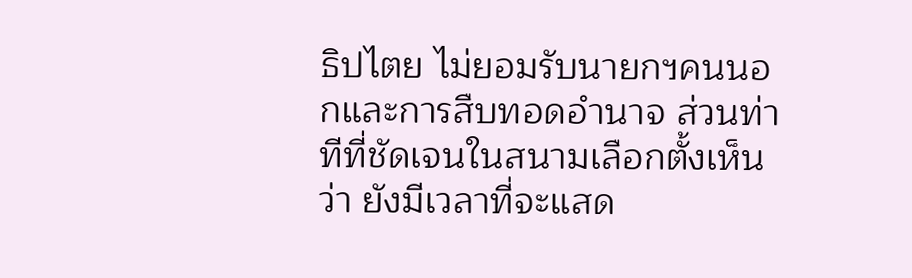ธิปไตย ไม่ยอมรับนายกฯคนนอกและการสืบทอดอำนาจ ส่วนท่าทีที่ชัดเจนในสนามเลือกตั้งเห็นว่า ยังมีเวลาที่จะแสด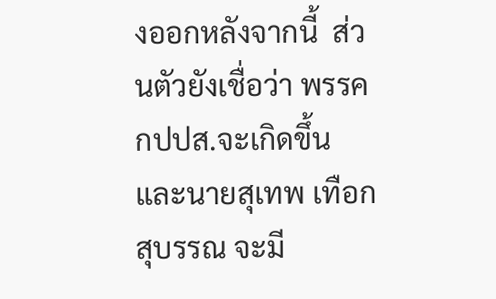งออกหลังจากนี้  ส่วนตัวยังเชื่อว่า พรรคกปปส.จะเกิดขึ้น และนายสุเทพ เทือกสุบรรณ จะมี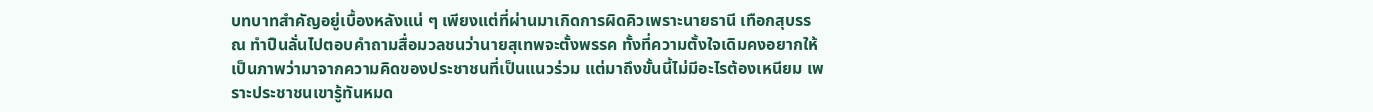บทบาทสำคัญอยู่เบื้องหลังแน่ ๆ เพียงแต่ที่ผ่านมาเกิดการผิดคิวเพราะนายธานี เทือกสุบรรณ ทำปืนลั่นไปตอบคำถามสื่อมวลชนว่านายสุเทพจะตั้งพรรค ทั้งที่ความตั้งใจเดิมคงอยากให้เป็นภาพว่ามาจากความคิดของประชาชนที่เป็นแนวร่วม แต่มาถึงขั้นนี้ไม่มีอะไรต้องเหนียม เพราะประชาชนเขารู้ทันหมด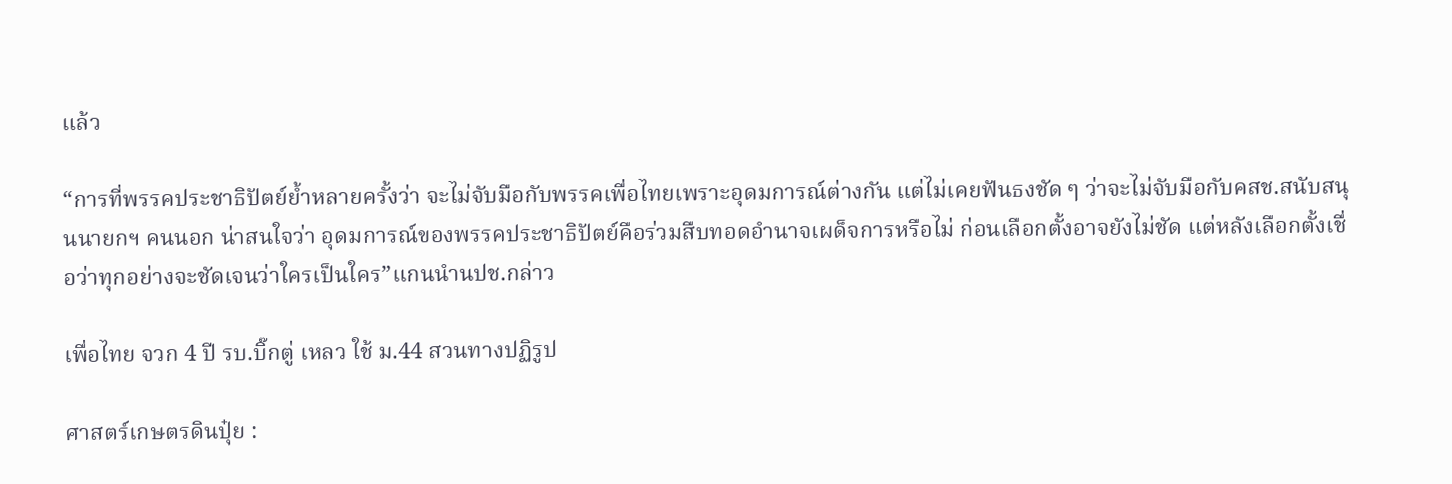แล้ว

“การที่พรรคประชาธิปัตย์ย้ำหลายครั้งว่า จะไม่จับมือกับพรรคเพื่อไทยเพราะอุดมการณ์ต่างกัน แต่ไม่เคยฟันธงชัด ๆ ว่าจะไม่จับมือกับคสช.สนับสนุนนายกฯ คนนอก น่าสนใจว่า อุดมการณ์ของพรรคประชาธิปัตย์คือร่วมสืบทอดอำนาจเผด็จการหรือไม่ ก่อนเลือกตั้งอาจยังไม่ชัด แต่หลังเลือกตั้งเชื่อว่าทุกอย่างจะชัดเจนว่าใครเป็นใคร”แกนนำนปช.กล่าว

เพื่อไทย จวก 4 ปี รบ.บิ๊กตู่ เหลว ใช้ ม.44 สวนทางปฏิรูป

ศาสตร์เกษตรดินปุ๋ย :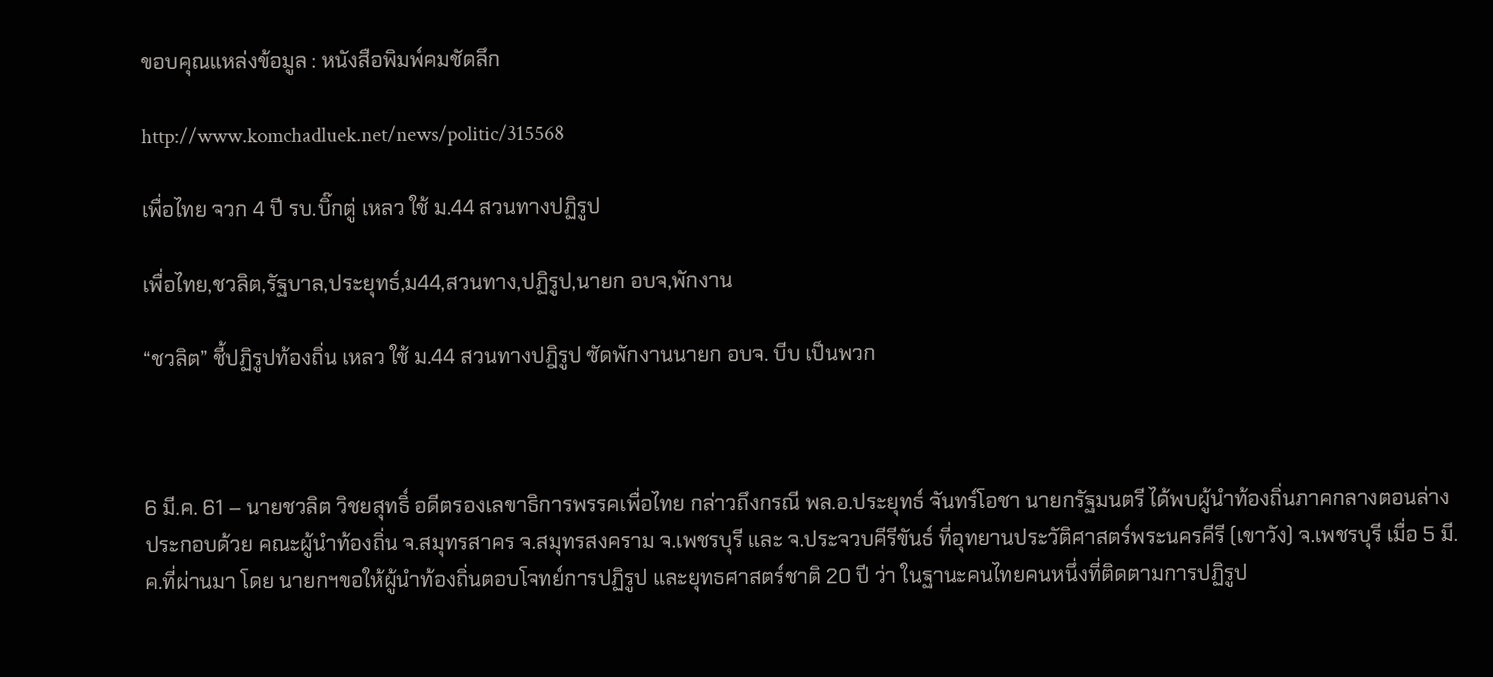ขอบคุณแหล่งข้อมูล : หนังสือพิมพ์คมชัดลึก

http://www.komchadluek.net/news/politic/315568

เพื่อไทย จวก 4 ปี รบ.บิ๊กตู่ เหลว ใช้ ม.44 สวนทางปฏิรูป

เพื่อไทย,ชวลิต,รัฐบาล,ประยุทธ์,ม44,สวนทาง,ปฏิรูป,นายก อบจ,พักงาน

“ชวลิต” ชี้ปฏิรูปท้องถิ่น เหลว ใช้ ม.44 สวนทางปฎิรูป ซัดพักงานนายก อบจ. บีบ เป็นพวก



6 มี.ค. 61 – นายชวลิต วิชยสุทธิ์ อดีตรองเลขาธิการพรรคเพื่อไทย กล่าวถึงกรณี พล.อ.ประยุทธ์ จันทร์โอชา นายกรัฐมนตรี ได้พบผู้นำท้องถิ่นภาคกลางตอนล่าง ประกอบด้วย คณะผู้นำท้องถิ่น จ.สมุทรสาคร จ.สมุทรสงคราม จ.เพชรบุรี และ จ.ประจวบคีรีขันธ์ ที่อุทยานประวัติศาสตร์พระนครคีรี (เขาวัง) จ.เพชรบุรี เมื่อ 5 มี.ค.ที่ผ่านมา โดย นายกฯขอให้ผู้นำท้องถิ่นตอบโจทย์การปฏิรูป และยุทธศาสตร์ชาติ 20 ปี ว่า ในฐานะคนไทยคนหนึ่งที่ติดตามการปฏิรูป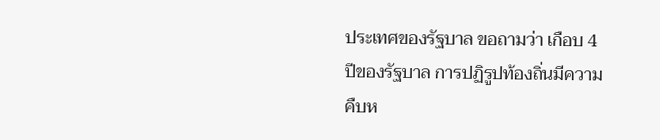ประเทศของรัฐบาล ขอถามว่า เกือบ 4 ปีของรัฐบาล การปฏิรูปท้องถิ่นมีความคืบห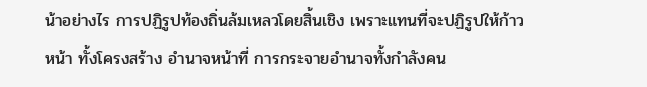น้าอย่างไร การปฏิรูปท้องถิ่นล้มเหลวโดยสิ้นเชิง เพราะแทนที่จะปฏิรูปให้ก้าวหน้า ทั้งโครงสร้าง อำนาจหน้าที่ การกระจายอำนาจทั้งกำลังคน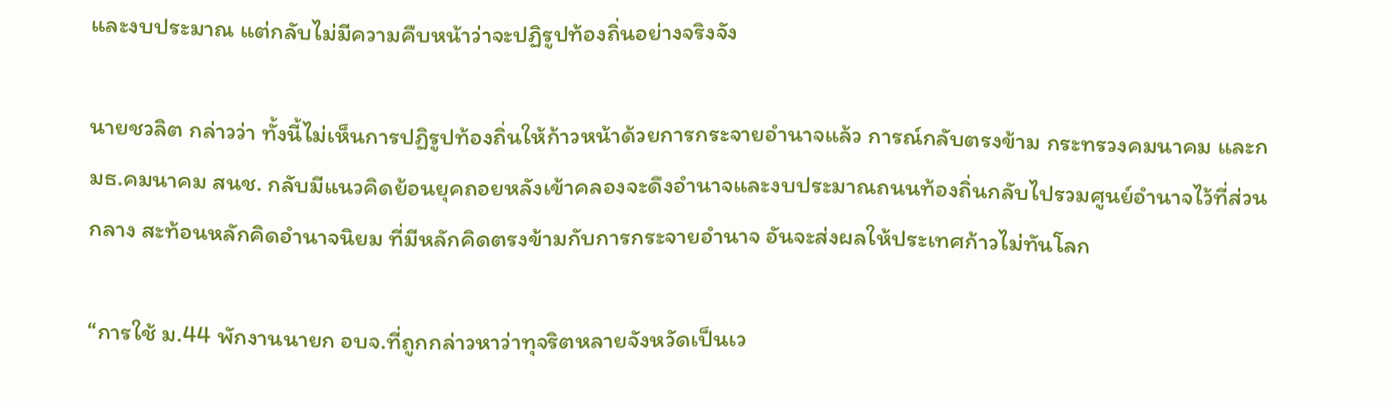และงบประมาณ แต่กลับไม่มีความคืบหน้าว่าจะปฏิรูปท้องถิ่นอย่างจริงจัง

นายชวลิต กล่าวว่า ทั้งนี้ไม่เห็นการปฏิรูปท้องถิ่นให้ก้าวหน้าด้วยการกระจายอำนาจแล้ว การณ์กลับตรงข้าม กระทรวงคมนาคม และกมธ.คมนาคม สนช. กลับมีแนวคิดย้อนยุคถอยหลังเข้าคลองจะดึงอำนาจและงบประมาณถนนท้องถิ่นกลับไปรวมศูนย์อำนาจไว้ที่ส่วนกลาง สะท้อนหลักคิดอำนาจนิยม ที่มีหลักคิดตรงข้ามกับการกระจายอำนาจ อันจะส่งผลให้ประเทศก้าวไม่ทันโลก

“การใช้ ม.44 พักงานนายก อบจ.ที่ถูกกล่าวหาว่าทุจริตหลายจังหวัดเป็นเว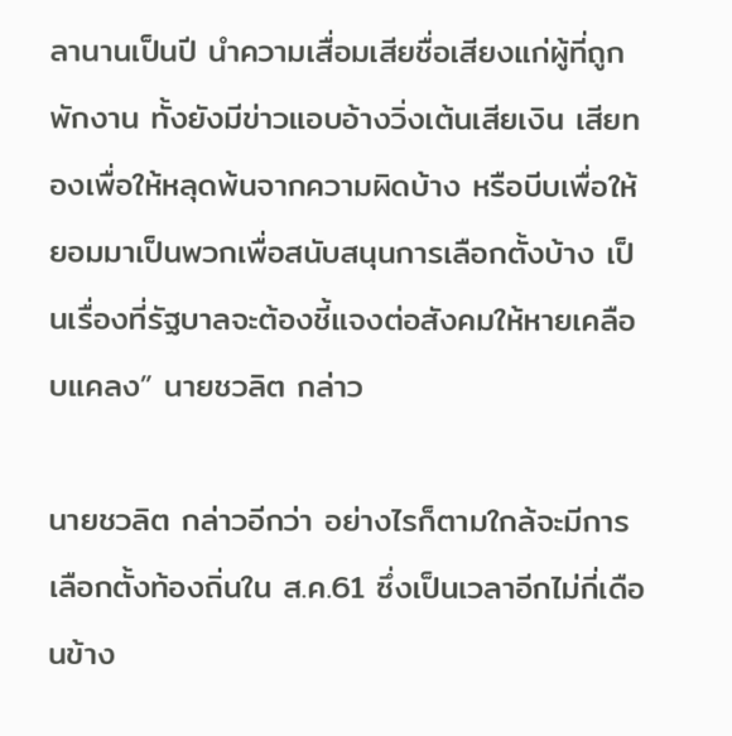ลานานเป็นปี นำความเสื่อมเสียชื่อเสียงแก่ผู้ที่ถูกพักงาน ทั้งยังมีข่าวแอบอ้างวิ่งเต้นเสียเงิน เสียทองเพื่อให้หลุดพ้นจากความผิดบ้าง หรือบีบเพื่อให้ยอมมาเป็นพวกเพื่อสนับสนุนการเลือกตั้งบ้าง เป็นเรื่องที่รัฐบาลจะต้องชี้แจงต่อสังคมให้หายเคลือบแคลง” นายชวลิต กล่าว

นายชวลิต กล่าวอีกว่า อย่างไรก็ตามใกล้จะมีการเลือกตั้งท้องถิ่นใน ส.ค.61 ซึ่งเป็นเวลาอีกไม่กี่เดือนข้าง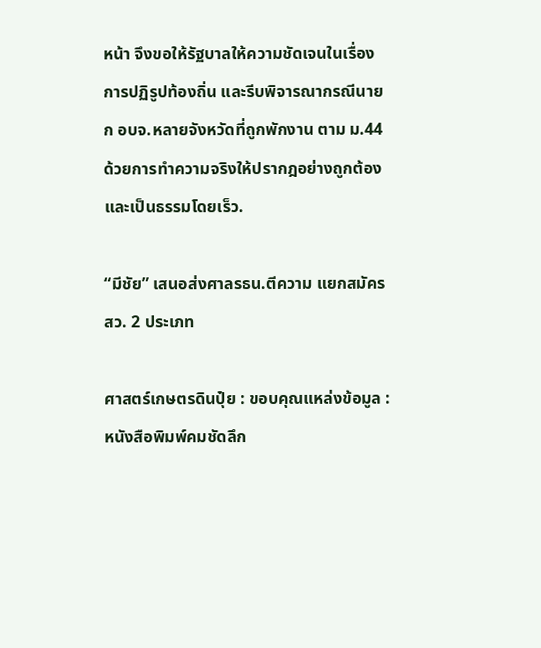หน้า จึงขอให้รัฐบาลให้ความชัดเจนในเรื่องการปฏิรูปท้องถิ่น และรีบพิจารณากรณีนายก อบจ.หลายจังหวัดที่ถูกพักงาน ตาม ม.44 ด้วยการทำความจริงให้ปรากฎอย่างถูกต้อง และเป็นธรรมโดยเร็ว.

“มีชัย” เสนอส่งศาลรธน.ตีความ แยกสมัครสว. 2 ประเภท

ศาสตร์เกษตรดินปุ๋ย : ขอบคุณแหล่งข้อมูล : หนังสือพิมพ์คมชัดลึก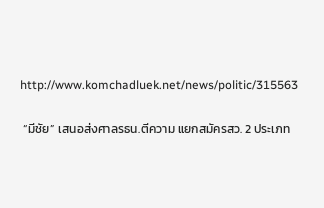http://www.komchadluek.net/news/politic/315563

 “มีชัย” เสนอส่งศาลรธน.ตีความ แยกสมัครสว. 2 ประเภท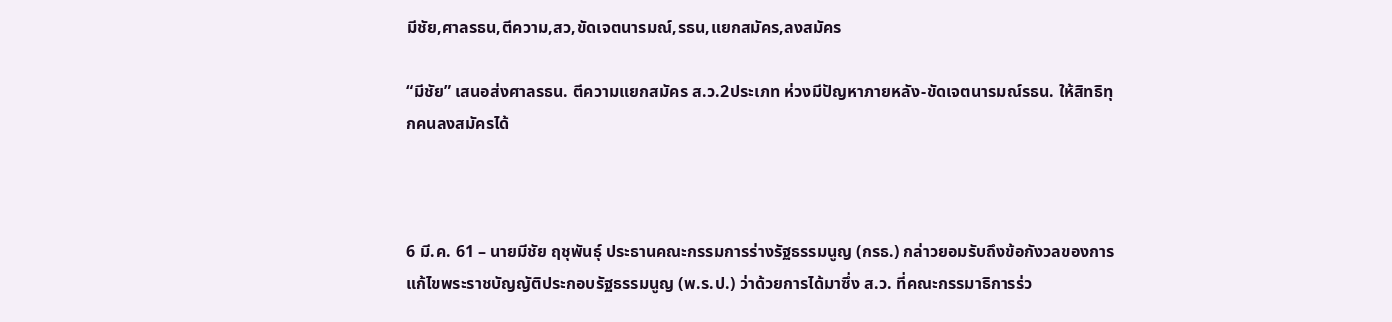มีชัย,ศาลรธน,ตีความ,สว,ขัดเจตนารมณ์,รธน,แยกสมัคร,ลงสมัคร

“มีชัย” เสนอส่งศาลรธน. ตีความแยกสมัคร ส.ว.2ประเภท ห่วงมีปัญหาภายหลัง-ขัดเจตนารมณ์รธน. ให้สิทธิทุกคนลงสมัครได้



6 มี.ค. 61 – นายมีชัย ฤชุพันธุ์ ประธานคณะกรรมการร่างรัฐธรรมนูญ (กรธ.) กล่าวยอมรับถึงข้อกังวลของการแก้ไขพระราชบัญญัติประกอบรัฐธรรมนูญ (พ.ร.ป.) ว่าด้วยการได้มาซึ่ง ส.ว. ที่คณะกรรมาธิการร่ว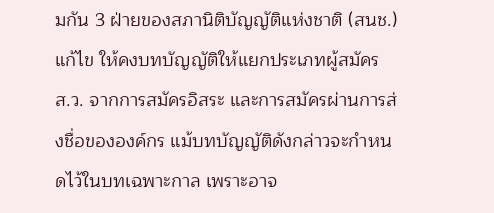มกัน 3 ฝ่ายของสภานิติบัญญัติแห่งชาติ (สนช.) แก้ไข ให้คงบทบัญญัติให้แยกประเภทผู้สมัคร ส.ว. จากการสมัครอิสระ และการสมัครผ่านการส่งชื่อขององค์กร แม้บทบัญญัติดังกล่าวจะกำหนดไว้ในบทเฉพาะกาล เพราะอาจ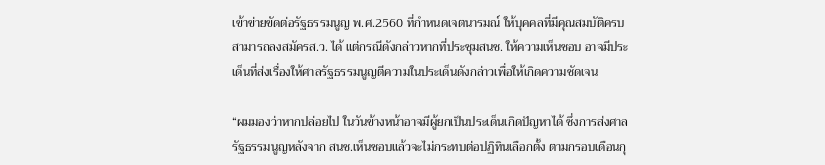เข้าข่ายขัดต่อรัฐธรรมนูญ พ.ศ.2560 ที่กำหนดเจตนารมณ์ ให้บุคคลที่มีคุณสมบัติครบสามารถลงสมัครส.ว. ได้ แต่กรณีดังกล่าวหากที่ประชุมสนช. ให้ความเห็นชอบ อาจมีประเด็นที่ส่งเรื่องให้ศาลรัฐธรรมนูญตีความในประเด็นดังกล่าวเพื่อให้เกิดความชัดเจน

“ผมมองว่าหากปล่อยไป ในวันข้างหน้าอาจมีผู้ยกเป็นประเด็นเกิดปัญหาได้ ซึ่งการส่งศาลรัฐธรรมนูญหลังจาก สนช.เห็นชอบแล้วจะไม่กระทบต่อปฏิทินเลือกตั้ง ตามกรอบเดือนกุ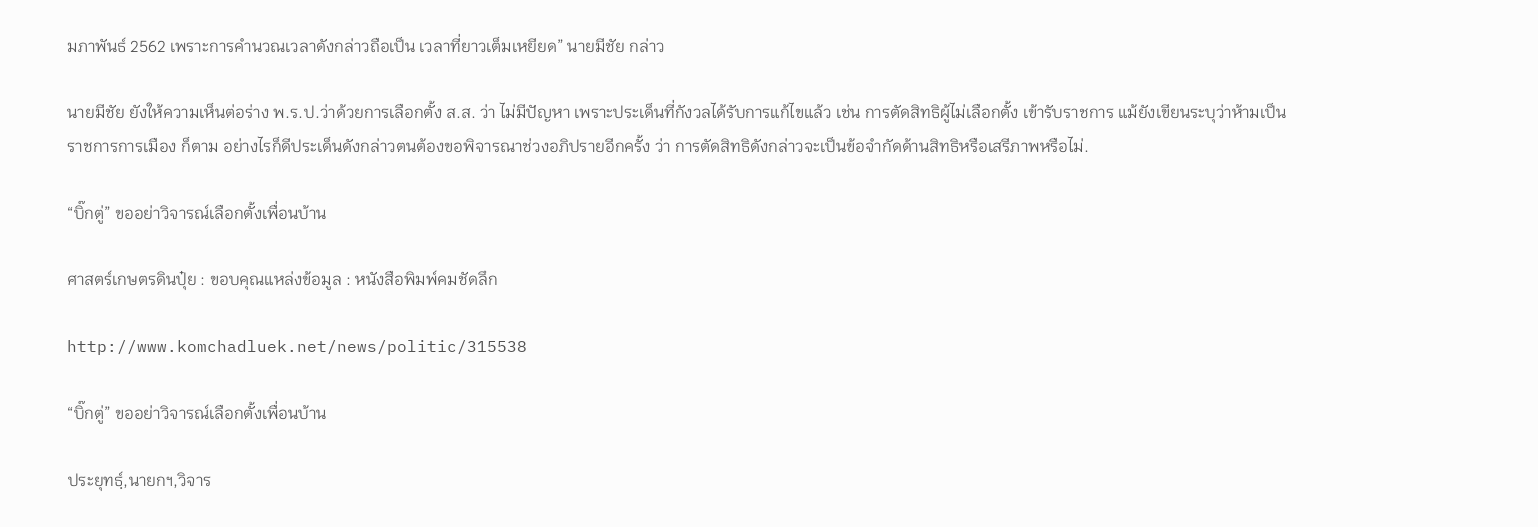มภาพันธ์ 2562 เพราะการคำนวณเวลาดังกล่าวถือเป็น เวลาที่ยาวเต็มเหยียด” นายมีชัย กล่าว

นายมีชัย ยังให้ความเห็นต่อร่าง พ.ร.ป.ว่าด้วยการเลือกตั้ง ส.ส. ว่า ไม่มีปัญหา เพราะประเด็นที่กังวลได้รับการแก้ไขแล้ว เช่น การตัดสิทธิผู้ไม่เลือกตั้ง เข้ารับราชการ แม้ยังเขียนระบุว่าห้ามเป็นราชการการเมือง ก็ตาม อย่างไรก็ดีประเด็นดังกล่าวตนต้องขอพิจารณาช่วงอภิปรายอีกครั้ง ว่า การตัดสิทธิดังกล่าวจะเป็นข้อจำกัดด้านสิทธิหรือเสรีภาพหรือไม่.

“บิ๊กตู่” ขออย่าวิจารณ์เลือกตั้งเพื่อนบ้าน

ศาสตร์เกษตรดินปุ๋ย : ขอบคุณแหล่งข้อมูล : หนังสือพิมพ์คมชัดลึก

http://www.komchadluek.net/news/politic/315538

“บิ๊กตู่” ขออย่าวิจารณ์เลือกตั้งเพื่อนบ้าน

ประยุทธฺ์,นายกฯ,วิจาร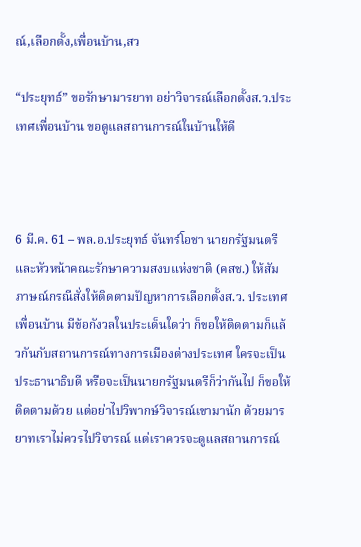ณ์,เลือกตั้ง,เพื่อนบ้าน,สว

“ประยุทธ์” ขอรักษามารยาท อย่าวิจารณ์เลือกตั้งส.ว.ประเทศเพื่อนบ้าน ขอดูแลสถานการณ์ในบ้านให้ดี



6 มี.ค. 61 – พล.อ.ประยุทธ์ จันทร์โอชา นายกรัฐมนตรี และหัวหน้าคณะรักษาความสงบแห่งชาติ (คสช.) ให้สัมภาษณ์กรณีสั่งให้ติดตามปัญหาการเลือกตั้งส.ว. ประเทศเพื่อนบ้าน มีข้อกังวลในประเด็นใดว่า ก็ขอให้ติดตามก็แล้วกันกับสถานการณ์ทางการเมืองต่างประเทศ ใครจะเป็นประธานาธิบดี หรือจะเป็นนายกรัฐมนตรีก็ว่ากันไป ก็ขอให้ติดตามด้วย แต่อย่าไปวิพากษ์วิจารณ์เขามานัก ด้วยมารยาทเราไม่ควรไปวิจารณ์ แต่เราควรจะดูแลสถานการณ์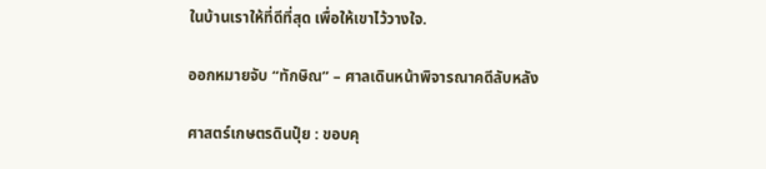ในบ้านเราให้ที่ดีที่สุด เพื่อให้เขาไว้วางใจ.

ออกหมายจับ “ทักษิณ” – ศาลเดินหน้าพิจารณาคดีลับหลัง

ศาสตร์เกษตรดินปุ๋ย : ขอบคุ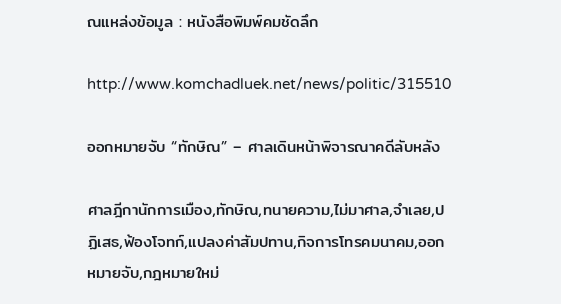ณแหล่งข้อมูล : หนังสือพิมพ์คมชัดลึก

http://www.komchadluek.net/news/politic/315510

ออกหมายจับ “ทักษิณ” – ศาลเดินหน้าพิจารณาคดีลับหลัง

ศาลฎีกานักการเมือง,ทักษิณ,ทนายความ,ไม่มาศาล,จำเลย,ปฏิเสธ,ฟ้องโจทก์,แปลงค่าสัมปทาน,กิจการโทรคมนาคม,ออกหมายจับ,กฎหมายใหม่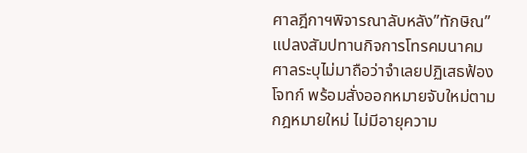ศาลฎีกาฯพิจารณาลับหลัง”ทักษิณ”แปลงสัมปทานกิจการโทรคมนาคม ศาลระบุไม่มาถือว่าจำเลยปฏิเสธฟ้องโจทก์ พร้อมสั่งออกหมายจับใหม่ตามกฎหมายใหม่ ไม่มีอายุความ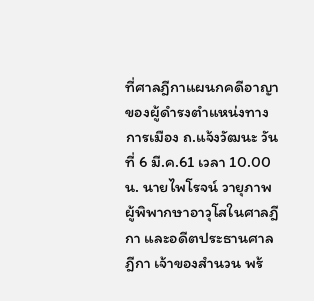ที่ศาลฎีกาแผนกคดีอาญาของผู้ดำรงตำแหน่งทางการเมือง ถ.แจ้งวัฒนะ วันที่ 6 มี.ค.61 เวลา 10.00 น. นายไพโรจน์ วายุภาพ ผู้พิพากษาอาวุโสในศาลฎีกา และอดีตประธานศาลฎีกา เจ้าของสำนวน พร้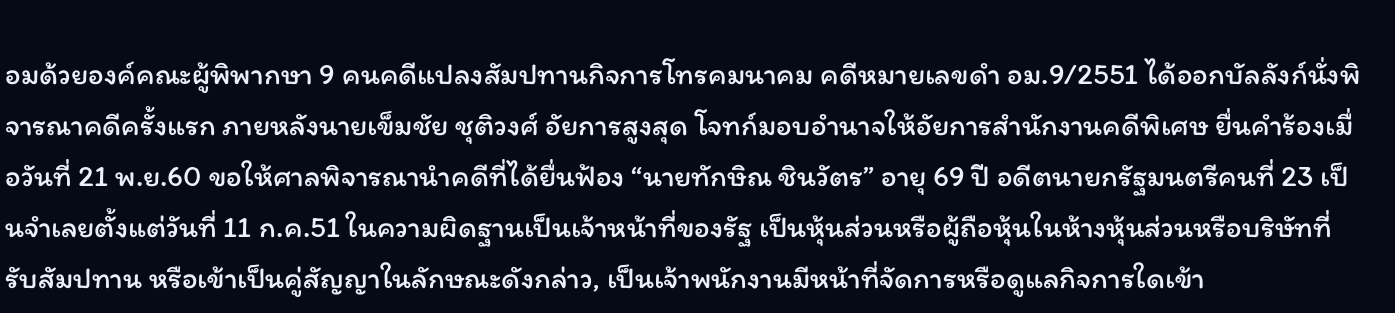อมด้วยองค์คณะผู้พิพากษา 9 คนคดีแปลงสัมปทานกิจการโทรคมนาคม คดีหมายเลขดำ อม.9/2551 ได้ออกบัลลังก์นั่งพิจารณาคดีครั้งแรก ภายหลังนายเข็มชัย ชุติวงศ์ อัยการสูงสุด โจทก์มอบอำนาจให้อัยการสำนักงานคดีพิเศษ ยื่นคำร้องเมื่อวันที่ 21 พ.ย.60 ขอให้ศาลพิจารณานำคดีที่ได้ยื่นฟ้อง “นายทักษิณ ชินวัตร” อายุ 69 ปี อดีตนายกรัฐมนตรีคนที่ 23 เป็นจำเลยตั้งแต่วันที่ 11 ก.ค.51 ในความผิดฐานเป็นเจ้าหน้าที่ของรัฐ เป็นหุ้นส่วนหรือผู้ถือหุ้นในห้างหุ้นส่วนหรือบริษัทที่รับสัมปทาน หรือเข้าเป็นคู่สัญญาในลักษณะดังกล่าว, เป็นเจ้าพนักงานมีหน้าที่จัดการหรือดูแลกิจการใดเข้า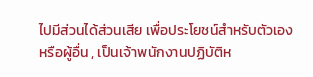ไปมีส่วนได้ส่วนเสีย เพื่อประโยชน์สำหรับตัวเอง หรือผู้อื่น , เป็นเจ้าพนักงานปฏิบัติห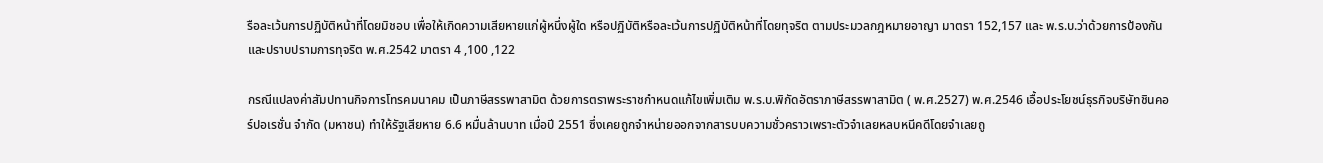รือละเว้นการปฏิบัติหน้าที่โดยมิชอบ เพื่อให้เกิดความเสียหายแก่ผู้หนึ่งผู้ใด หรือปฏิบัติหรือละเว้นการปฏิบัติหน้าที่โดยทุจริต ตามประมวลกฎหมายอาญา มาตรา 152,157 และ พ.ร.บ.ว่าด้วยการป้องกันและปราบปรามการทุจริต พ.ศ.2542 มาตรา 4 ,100 ,122

กรณีแปลงค่าสัมปทานกิจการโทรคมนาคม เป็นภาษีสรรพาสามิต ด้วยการตราพระราชกำหนดแก้ไขเพิ่มเติม พ.ร.บ.พิกัดอัตราภาษีสรรพาสามิต ( พ.ศ.2527) พ.ศ.2546 เอื้อประโยชน์ธุรกิจบริษัทชินคอร์ปอเรชั่น จำกัด (มหาชน) ทำให้รัฐเสียหาย 6.6 หมื่นล้านบาท เมื่อปี 2551 ซึ่งเคยถูกจำหน่ายออกจากสารบบความชั่วคราวเพราะตัวจำเลยหลบหนีคดีโดยจำเลยถู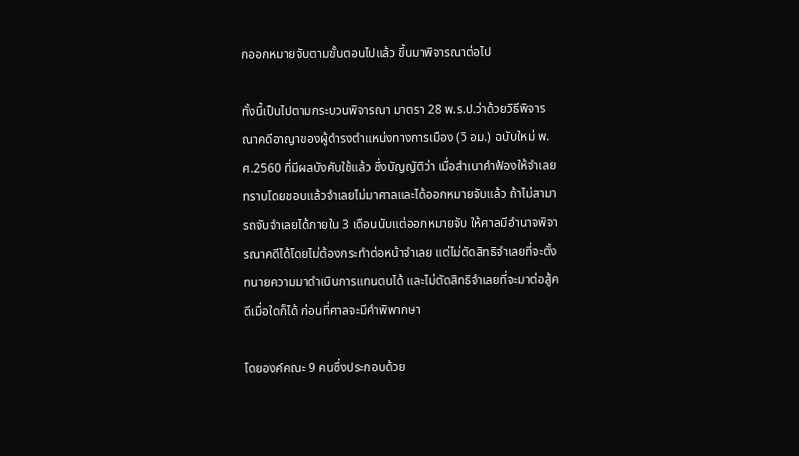กออกหมายจับตามขั้นตอนไปแล้ว ขึ้นมาพิจารณาต่อไป

ทั้งนี้เป็นไปตามกระบวนพิจารณา มาตรา 28 พ.ร.ป.ว่าด้วยวิธีพิจารณาคดีอาญาของผู้ดำรงตำแหน่งทางการเมือง (วิ อม.) ฉบับใหม่ พ.ศ.2560 ที่มีผลบังคับใช้แล้ว ซึ่งบัญญัติว่า เมื่อสำเนาคำฟ้องให้จำเลยทราบโดยชอบแล้วจำเลยไม่มาศาลและได้ออกหมายจับแล้ว ถ้าไม่สามารถจับจำเลยได้ภายใน 3 เดือนนับแต่ออกหมายจับ ให้ศาลมีอำนาจพิจารณาคดีได้โดยไม่ต้องกระทำต่อหน้าจำเลย แต่ไม่ตัดสิทธิจำเลยที่จะตั้งทนายความมาดำเนินการแทนตนได้ และไม่ตัดสิทธิจำเลยที่จะมาต่อสู้คดีเมื่อใดก็ได้ ก่อนที่ศาลจะมีคำพิพากษา

โดยองค์คณะ 9 คนซึ่งประกอบด้วย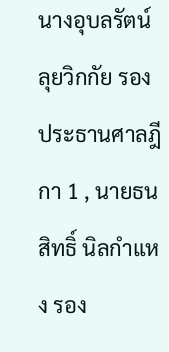นางอุบลรัตน์ ลุยวิกกัย รองประธานศาลฎีกา 1 , นายธนสิทธิ์ นิลกำแหง รอง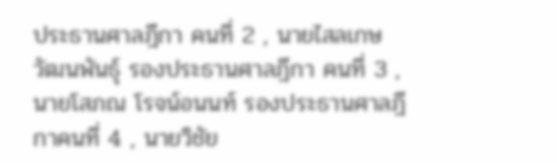ประธานศาลฎีกา คนที่ 2 , นายไสลเกษ วัฒนพันธุ์ รองประธานศาลฎีกา คนที่ 3 , นายโสภณ โรจน์อนนท์ รองประธานศาลฎีกาคนที่ 4 , นายวิชัย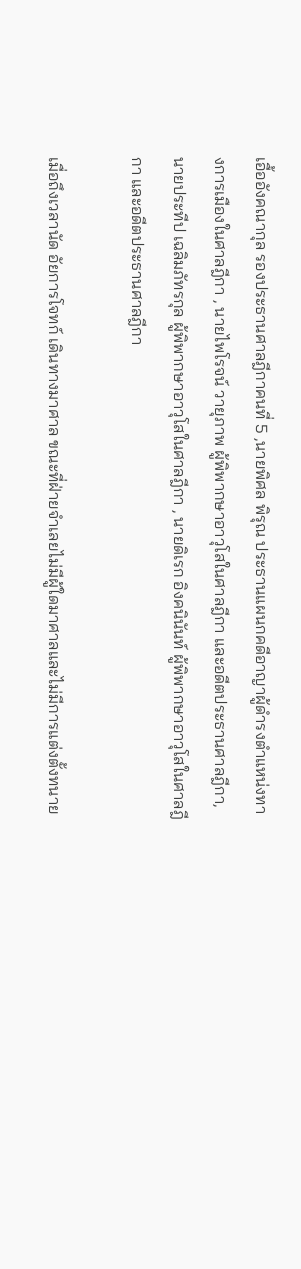เอื้ออังคณากุล รองประธานศาลฎีกาคนที่ 5 ,นายพิศล พิรุณ ประธานแผนกคดีอาญาผู้ดำรงตำแหน่งทางการเมืองในศาลฎีกา , นายไพโรจน์ วายุภาพ ผู้พิพากษาอาวุโสในศาลฎีกา และอดีตประธานศาลฎีกา, นายประทีป เฉลิมภัทรกุล ผู้พิพากษาอาวุโสในศาลฎีกา , นายดิเรก อิงคนินันท์ ผู้พิพากษาอาวุโสในศาลฎีกา และอดีตประธานศาลฎีกา

เมื่อถึงเวลานัด อัยการโจทก์ เดินทางมาศาล ขณะที่ฝ่ายจำเลยไม่มีผู้ใดมาศาลและไม่มีการแต่งตั้งทนาย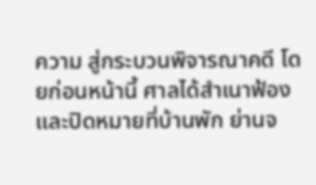ความ สู่กระบวนพิจารณาคดี โดยก่อนหน้านี้ ศาลได้สำเนาฟ้องและปิดหมายที่บ้านพัก ย่านจ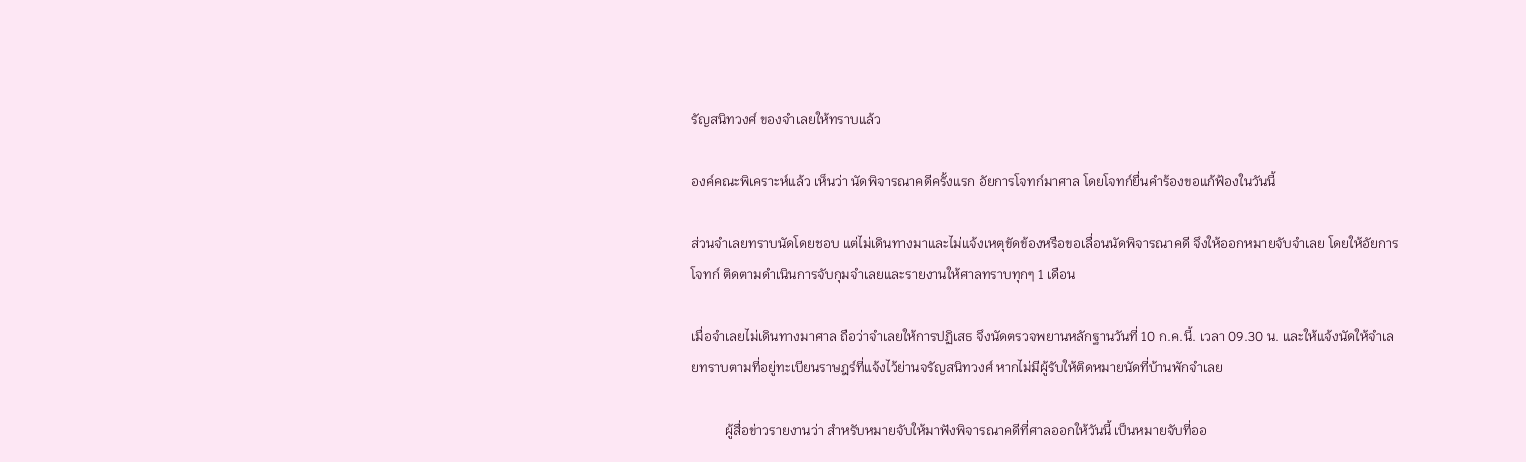รัญสนิทวงศ์ ของจำเลยให้ทราบแล้ว

องค์คณะพิเคราะห์แล้ว เห็นว่า นัดพิจารณาคดีครั้งแรก อัยการโจทก์มาศาล โดยโจทก์ยื่นคำร้องขอแก้ฟ้องในวันนี้

ส่วนจำเลยทราบนัดโดยชอบ แต่ไม่เดินทางมาและไม่แจ้งเหตุขัดข้องหรือขอเลื่อนนัดพิจารณาคดี จึงให้ออกหมายจับจำเลย โดยให้อัยการ โจทก์ ติดตามดำเนินการจับกุมจำเลยและรายงานให้ศาลทราบทุกๆ 1 เดือน

เมื่อจำเลยไม่เดินทางมาศาล ถือว่าจำเลยให้การปฏิเสธ จึงนัดตรวจพยานหลักฐานวันที่ 10 ก.ค.นี้. เวลา 09.30 น. และให้แจ้งนัดให้จำเลยทราบตามที่อยู่ทะเบียนราษฎร์ที่แจ้งไว้ย่านจรัญสนิทวงศ์ หากไม่มีผู้รับให้ติดหมายนัดที่บ้านพักจำเลย

          ผู้สื่อข่าวรายงานว่า สำหรับหมายจับให้มาฟังพิจารณาคดีที่ศาลออกให้วันนี้ เป็นหมายจับที่ออ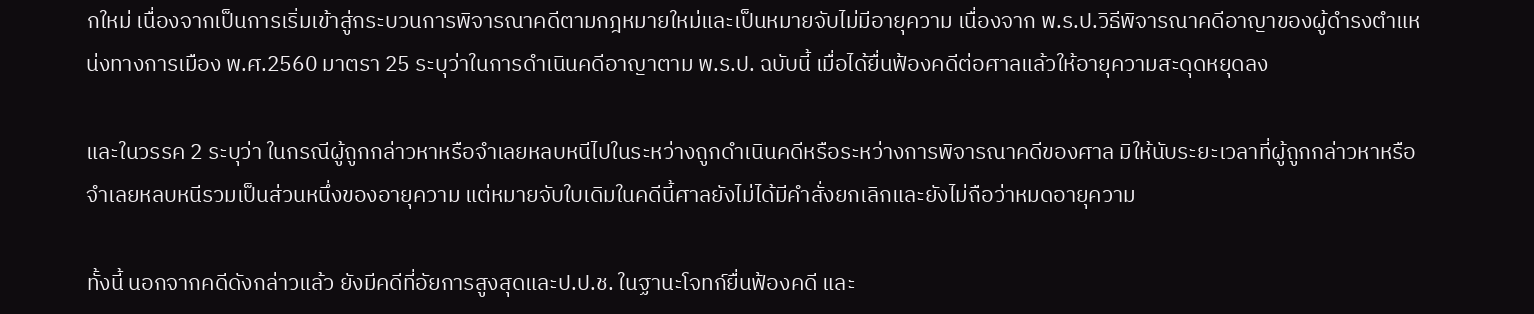กใหม่ เนื่องจากเป็นการเริ่มเข้าสู่กระบวนการพิจารณาคดีตามกฎหมายใหม่และเป็นหมายจับไม่มีอายุความ เนื่องจาก พ.ร.ป.วิธีพิจารณาคดีอาญาของผู้ดำรงตำแหน่งทางการเมือง พ.ศ.2560 มาตรา 25 ระบุว่าในการดำเนินคดีอาญาตาม พ.ร.ป. ฉบับนี้ เมื่อได้ยื่นฟ้องคดีต่อศาลแล้วให้อายุความสะดุดหยุดลง

และในวรรค 2 ระบุว่า ในกรณีผู้ถูกกล่าวหาหรือจําเลยหลบหนีไปในระหว่างถูกดําเนินคดีหรือระหว่างการพิจารณาคดีของศาล มิให้นับระยะเวลาที่ผู้ถูกกล่าวหาหรือจําเลยหลบหนีรวมเป็นส่วนหนึ่งของอายุความ แต่หมายจับใบเดิมในคดีนี้ศาลยังไม่ได้มีคำสั่งยกเลิกและยังไม่ถือว่าหมดอายุความ

ทั้งนี้ นอกจากคดีดังกล่าวแล้ว ยังมีคดีที่อัยการสูงสุดและป.ป.ช. ในฐานะโจทก์ยื่นฟ้องคดี และ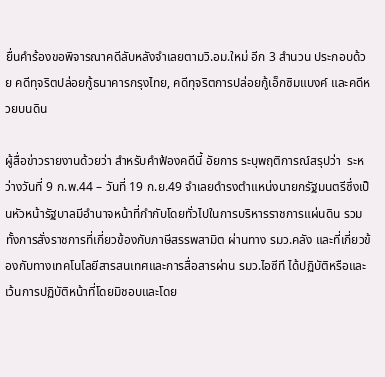ยื่นคำร้องขอพิจารณาคดีลับหลังจำเลยตามวิ.อม.ใหม่ อีก 3 สำนวน ประกอบด้วย คดีทุจริตปล่อยกู้ธนาคารกรุงไทย, คดีทุจริตการปล่อยกู้เอ็กซิมแบงค์ และคดีหวยบนดิน

ผู้สื่อข่าวรายงานด้วยว่า สำหรับคำฟ้องคดีนี้ อัยการ ระบุพฤติการณ์สรุปว่า  ระหว่างวันที่ 9 ก.พ.44 – วันที่ 19 ก.ย.49 จำเลยดำรงตำแหน่งนายกรัฐมนตรีซึ่งเป็นหัวหน้ารัฐบาลมีอำนาจหน้าที่กำกับโดยทั่วไปในการบริหารราชการแผ่นดิน รวมทั้งการสั่งราชการที่เกี่ยวข้องกับภาษีสรรพสามิต ผ่านทาง รมว.คลัง และที่เกี่ยวข้องกับทางเทคโนโลยีสารสนเทศและการสื่อสารผ่าน รมว.ไอซีที ได้ปฏิบัติหรือและเว้นการปฏิบัติหน้าที่โดยมิชอบและโดย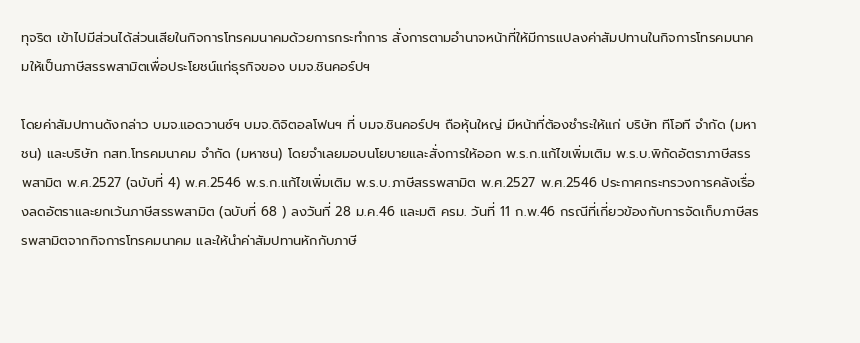ทุจริต เข้าไปมีส่วนได้ส่วนเสียในกิจการโทรคมนาคมด้วยการกระทำการ สั่งการตามอำนาจหน้าที่ให้มีการแปลงค่าสัมปทานในกิจการโทรคมนาคมให้เป็นภาษีสรรพสามิตเพื่อประโยชน์แก่ธุรกิจของ บมจ.ชินคอร์ปฯ

โดยค่าสัมปทานดังกล่าว บมจ.แอดวานซ์ฯ บมจ.ดิจิตอลโฟนฯ ที่ บมจ.ชินคอร์ปฯ ถือหุ้นใหญ่ มีหน้าที่ต้องชำระให้แก่ บริษัท ทีโอที จำกัด (มหาชน) และบริษัท กสท.โทรคมนาคม จำกัด (มหาชน) โดยจำเลยมอบนโยบายและสั่งการให้ออก พ.ร.ก.แก้ไขเพิ่มเติม พ.ร.บ.พิกัดอัตราภาษีสรรพสามิต พ.ศ.2527 (ฉบับที่ 4) พ.ศ.2546 พ.ร.ก.แก้ไขเพิ่มเติม พ.ร.บ.ภาษีสรรพสามิต พ.ศ.2527 พ.ศ.2546 ประกาศกระทรวงการคลังเรื่องลดอัตราและยกเว้นภาษีสรรพสามิต (ฉบับที่ 68 ) ลงวันที่ 28 ม.ค.46 และมติ ครม. วันที่ 11 ก.พ.46 กรณีที่เกี่ยวข้องกับการจัดเก็บภาษีสรรพสามิตจากกิจการโทรคมนาคม และให้นำค่าสัมปทานหักกับภาษี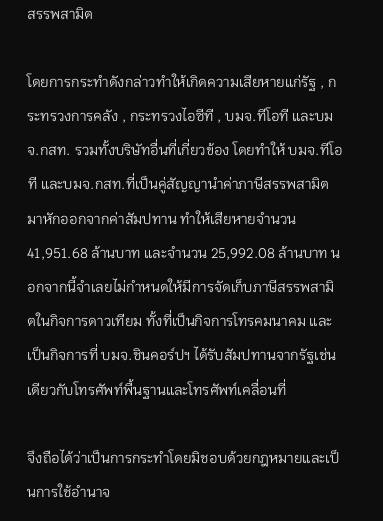สรรพสามิต

โดยการกระทำดังกล่าวทำให้เกิดความเสียหายแก่รัฐ , กระทรวงการคลัง , กระทรวงไอซีที , บมจ.ทีโอที และบมจ.กสท. รวมทั้งบริษัทอื่นที่เกี่ยวข้อง โดยทำให้ บมจ.ทีโอที และบมจ.กสท.ที่เป็นคู่สัญญานำค่าภาษีสรรพสามิตมาหักออกจากค่าสัมปทาน ทำให้เสียหายจำนวน 41,951.68 ล้านบาท และจำนวน 25,992.08 ล้านบาท นอกจากนี้จำเลยไม่กำหนดให้มีการจัดเก็บภาษีสรรพสามิตในกิจการดาวเทียม ทั้งที่เป็นกิจการโทรคมนาคม และเป็นกิจการที่ บมจ.ชินคอร์ปฯ ได้รับสัมปทานจากรัฐเช่นเดียวกับโทรศัพท์พื้นฐานและโทรศัพท์เคลื่อนที่

จึงถือได้ว่าเป็นการกระทำโดยมิชอบด้วยกฎหมายและเป็นการใช้อำนาจ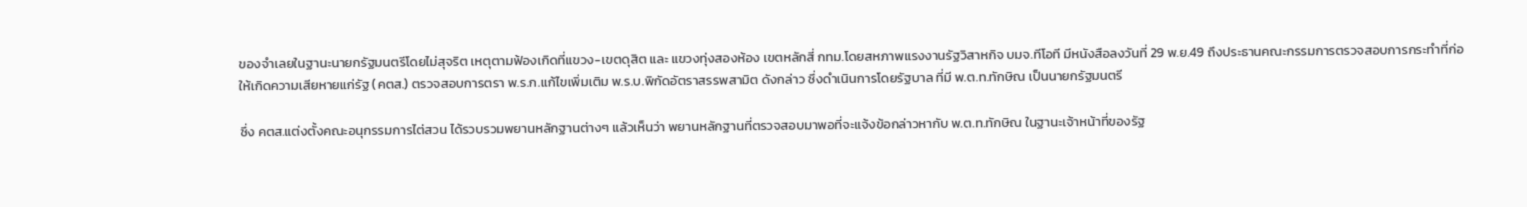ของจำเลยในฐานะนายกรัฐมนตรีโดยไม่สุจริต เหตุตามฟ้องเกิดที่แขวง-เขตดุสิต และ แขวงทุ่งสองห้อง เขตหลักสี่ กทม.โดยสหภาพแรงงานรัฐวิสาหกิจ บมจ.ทีโอที มีหนังสือลงวันที่ 29 พ.ย.49 ถึงประธานคณะกรรมการตรวจสอบการกระทำที่ก่อให้เกิดความเสียหายแก่รัฐ (คตส.) ตรวจสอบการตรา พ.ร.ก.แก้ไขเพิ่มเติม พ.ร.บ.พิกัดอัตราสรรพสามิต ดังกล่าว ซึ่งดำเนินการโดยรัฐบาล ที่มี พ.ต.ท.ทักษิณ เป็นนายกรัฐมนตรี

ซึ่ง คตส.แต่งตั้งคณะอนุกรรมการไต่สวน ได้รวบรวมพยานหลักฐานต่างๆ แล้วเห็นว่า พยานหลักฐานที่ตรวจสอบมาพอที่จะแจ้งข้อกล่าวหากับ พ.ต.ท.ทักษิณ ในฐานะเจ้าหน้าที่ของรัฐ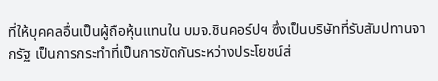ที่ให้บุคคลอื่นเป็นผู้ถือหุ้นแทนใน บมจ.ชินคอร์ปฯ ซึ่งเป็นบริษัทที่รับสัมปทานจากรัฐ เป็นการกระทำที่เป็นการขัดกันระหว่างประโยชน์ส่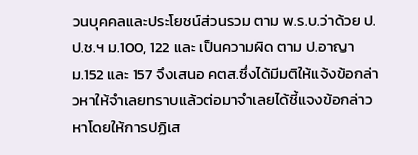วนบุคคลและประโยชน์ส่วนรวม ตาม พ.ร.บ.ว่าด้วย ป.ป.ช.ฯ ม.100, 122 และ เป็นความผิด ตาม ป.อาญา ม.152 และ 157 จึงเสนอ คตส.ซึ่งได้มีมติให้แจ้งข้อกล่าวหาให้จำเลยทราบแล้วต่อมาจำเลยได้ชี้แจงข้อกล่าวหาโดยให้การปฏิเส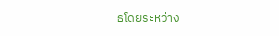ธโดยระหว่าง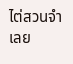ไต่สวนจำเลย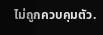ไม่ถูกควบคุมตัว.